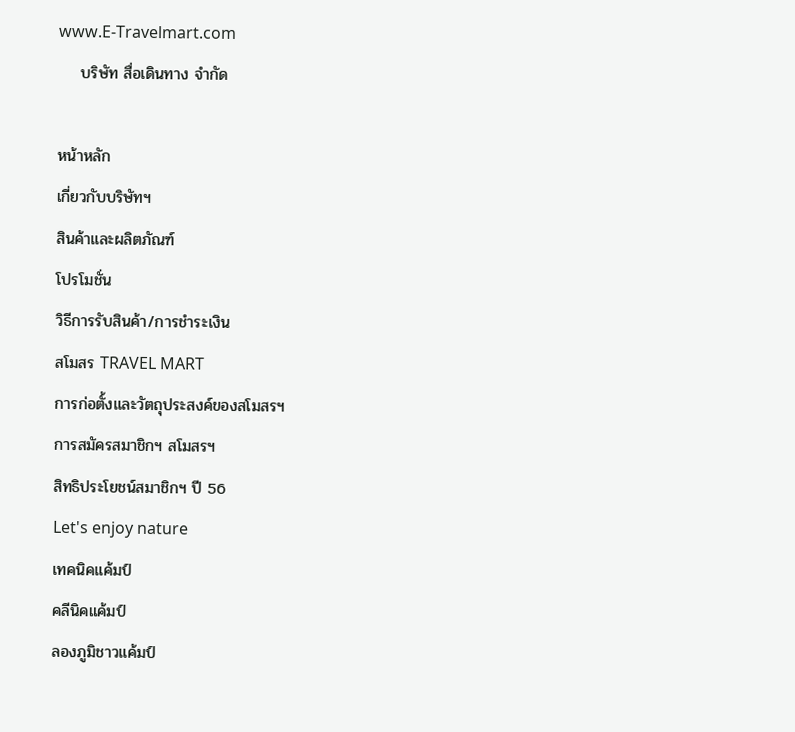www.E-Travelmart.com
    บริษัท สื่อเดินทาง จำกัด

หน้าหลัก
เกี่ยวกับบริษัทฯ
สินค้าและผลิตภัณฑ์
โปรโมชั่น
วิธีการรับสินค้า/การชำระเงิน
สโมสร TRAVEL MART
การก่อตั้งและวัตถุประสงค์ของสโมสรฯ
การสมัครสมาชิกฯ สโมสรฯ
สิทธิประโยชน์สมาชิกฯ ปี 56
Let's enjoy nature
เทคนิคแค้มป์
คลีนิคแค้มป์
ลองภูมิชาวแค้มป์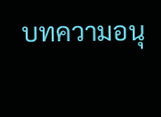บทความอนุ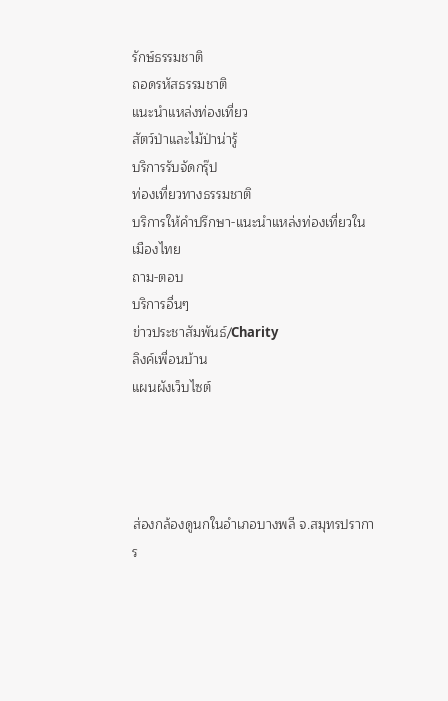รักษ์ธรรมชาติ
ถอดรหัสธรรมชาติ
แนะนำแหล่งท่องเที่ยว
สัตว์ป่าและไม้ป่าน่ารู้
บริการรับจัดกรุ๊ป
ท่องเที่ยวทางธรรมชาติ
บริการให้คำปรึกษา-แนะนำแหล่งท่องเที่ยวในเมืองไทย
ถาม-ตอบ
บริการอื่นๆ
ข่าวประชาสัมพันธ์/Charity
ลิงค์เพื่อนบ้าน
แผนผังเว็บไซต์




ส่องกล้องดูนกในอำเภอบางพลี จ.สมุทรปราการ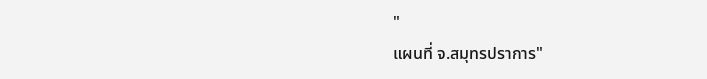"
แผนที่ จ.สมุทรปราการ"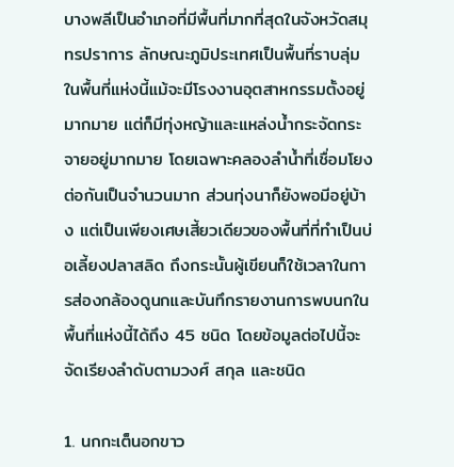บางพลีเป็นอำเภอที่มีพื้นที่มากที่สุดในจังหวัดสมุทรปราการ ลักษณะภูมิประเทศเป็นพื้นที่ราบลุ่ม ในพื้นที่แห่งนี้แม้จะมีโรงงานอุตสาหกรรมตั้งอยู่มากมาย แต่ก็มีทุ่งหญ้าและแหล่งน้ำกระจัดกระจายอยู่มากมาย โดยเฉพาะคลองลำน้ำที่เชื่อมโยงต่อกันเป็นจำนวนมาก ส่วนทุ่งนาก็ยังพอมีอยู่บ้าง แต่เป็นเพียงเศษเสี้ยวเดียวของพื้นที่ที่ทำเป็นบ่อเลี้ยงปลาสลิด ถึงกระนั้นผู้เขียนก็ใช้เวลาในการส่องกล้องดูนกและบันทึกรายงานการพบนกในพื้นที่แห่งนี้ได้ถึง 45 ชนิด โดยข้อมูลต่อไปนี้จะจัดเรียงลำดับตามวงศ์ สกุล และชนิด

1. นกกะเต็นอกขาว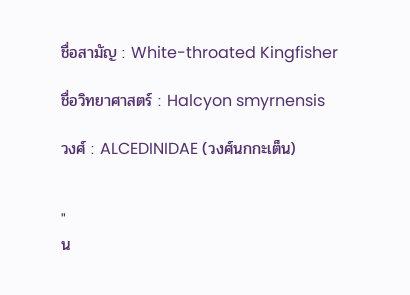ชื่อสามัญ : White-throated Kingfisher

ชื่อวิทยาศาสตร์ : Halcyon smyrnensis

วงศ์ : ALCEDINIDAE (วงศ์นกกะเต็น)


"
น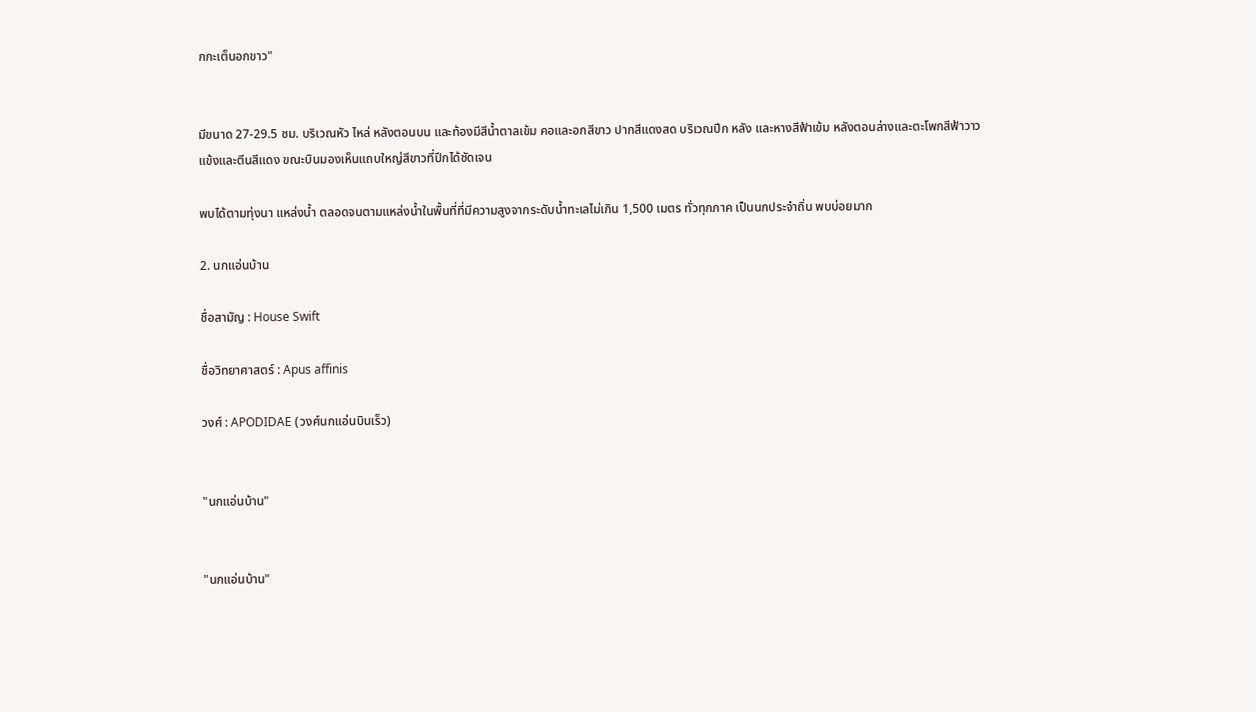กกะเต็นอกขาว"


มีขนาด 27-29.5 ซม. บริเวณหัว ไหล่ หลังตอนบน และท้องมีสีน้ำตาลเข้ม คอและอกสีขาว ปากสีแดงสด บริเวณปีก หลัง และหางสีฟ้าเข้ม หลังตอนล่างและตะโพกสีฟ้าวาว แข้งและตีนสีแดง ขณะบินมองเห็นแถบใหญ่สีขาวที่ปีกได้ชัดเจน

พบได้ตามทุ่งนา แหล่งน้ำ ตลอดจนตามแหล่งน้ำในพื้นที่ที่มีความสูงจากระดับน้ำทะเลไม่เกิน 1,500 เมตร ทั่วทุกภาค เป็นนกประจำถิ่น พบบ่อยมาก

2. นกแอ่นบ้าน

ชื่อสามัญ : House Swift

ชื่อวิทยาศาสตร์ : Apus affinis

วงศ์ : APODIDAE (วงศ์นกแอ่นบินเร็ว)


"นกแอ่นบ้าน"


"นกแอ่นบ้าน"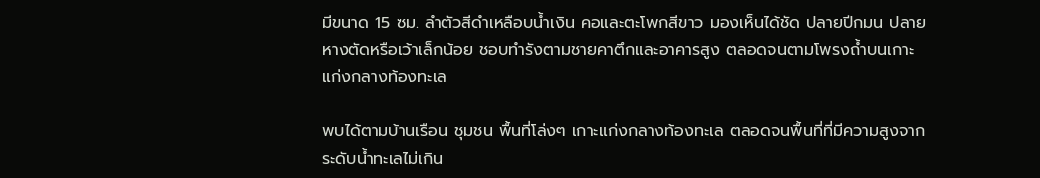มีขนาด 15 ซม. ลำตัวสีดำเหลือบน้ำเงิน คอและตะโพกสีขาว มองเห็นได้ชัด ปลายปีกมน ปลายหางตัดหรือเว้าเล็กน้อย ชอบทำรังตามชายคาตึกและอาคารสูง ตลอดจนตามโพรงถ้ำบนเกาะแก่งกลางท้องทะเล

พบได้ตามบ้านเรือน ชุมชน พื้นที่โล่งๆ เกาะแก่งกลางท้องทะเล ตลอดจนพื้นที่ที่มีความสูงจากระดับน้ำทะเลไม่เกิน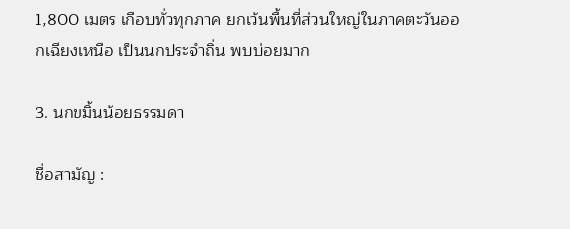1,800 เมตร เกือบทั่วทุกภาค ยกเว้นพื้นที่ส่วนใหญ่ในภาคตะวันออกเฉียงเหนือ เป็นนกประจำถิ่น พบบ่อยมาก

3. นกขมิ้นน้อยธรรมดา

ชื่อสามัญ :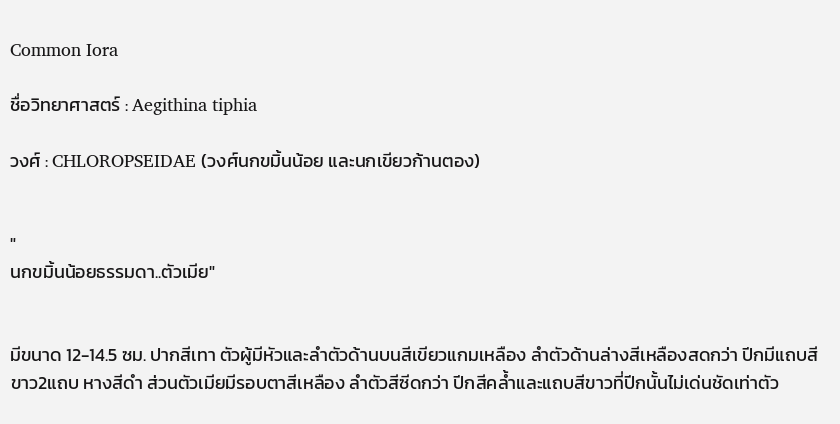Common Iora

ชื่อวิทยาศาสตร์ : Aegithina tiphia

วงศ์ : CHLOROPSEIDAE (วงศ์นกขมิ้นน้อย และนกเขียวก้านตอง)


"
นกขมิ้นน้อยธรรมดา..ตัวเมีย"


มีขนาด 12-14.5 ซม. ปากสีเทา ตัวผู้มีหัวและลำตัวด้านบนสีเขียวแกมเหลือง ลำตัวด้านล่างสีเหลืองสดกว่า ปีกมีแถบสีขาว2แถบ หางสีดำ ส่วนตัวเมียมีรอบตาสีเหลือง ลำตัวสีซีดกว่า ปีกสีคล้ำและแถบสีขาวที่ปีกนั้นไม่เด่นชัดเท่าตัว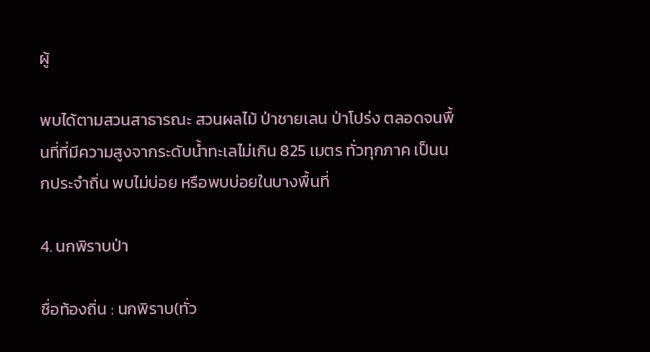ผู้

พบได้ตามสวนสาธารณะ สวนผลไม้ ป่าชายเลน ป่าโปร่ง ตลอดจนพื้นที่ที่มีความสูงจากระดับน้ำทะเลไม่เกิน 825 เมตร ทั่วทุกภาค เป็นนกประจำถิ่น พบไม่บ่อย หรือพบบ่อยในบางพื้นที่

4. นกพิราบป่า

ชื่อท้องถิ่น : นกพิราบ(ทั่ว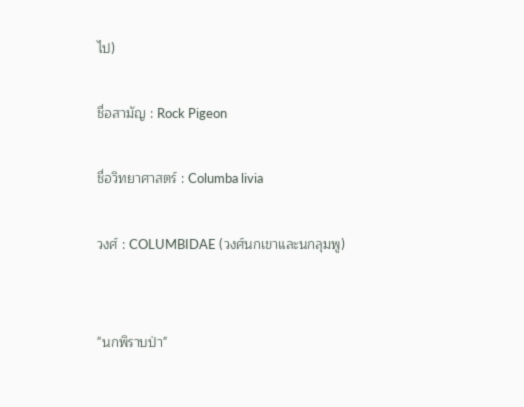ไป)

ชื่อสามัญ : Rock Pigeon

ชื่อวิทยาศาสตร์ : Columba livia

วงศ์ : COLUMBIDAE (วงศ์นกเขาและนกลุมพู)


"นกพิราบป่า"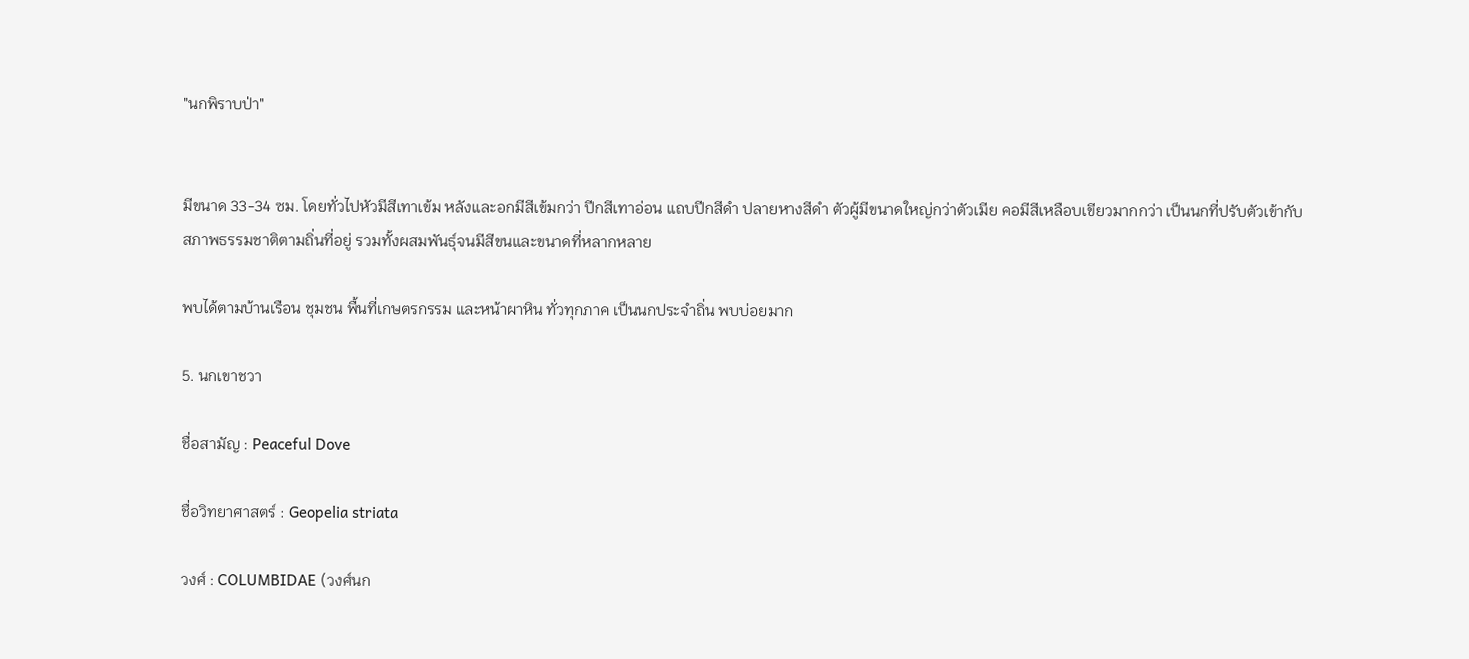"นกพิราบป่า"


มีขนาด 33-34 ซม. โดยทั่วไปหัวมีสีเทาเข้ม หลังและอกมีสีเข้มกว่า ปีกสีเทาอ่อน แถบปีกสีดำ ปลายหางสีดำ ตัวผู้มีขนาดใหญ่กว่าตัวเมีย คอมีสีเหลือบเขียวมากกว่า เป็นนกที่ปรับตัวเข้ากับสภาพธรรมชาติตามถิ่นที่อยู่ รวมทั้งผสมพันธุ์จนมีสีขนและขนาดที่หลากหลาย

พบได้ตามบ้านเรือน ชุมชน พื้นที่เกษตรกรรม และหน้าผาหิน ทั่วทุกภาค เป็นนกประจำถิ่น พบบ่อยมาก

5. นกเขาชวา

ชื่อสามัญ : Peaceful Dove

ชื่อวิทยาศาสตร์ : Geopelia striata

วงศ์ : COLUMBIDAE (วงศ์นก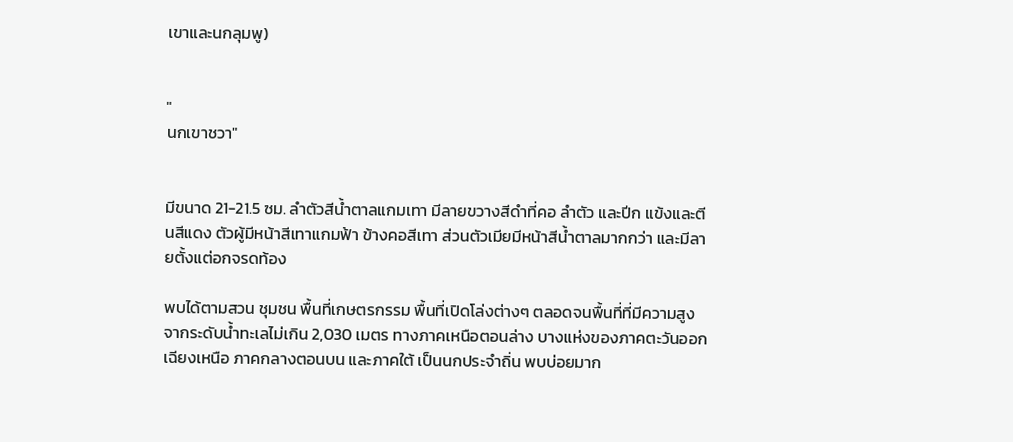เขาและนกลุมพู)


"
นกเขาชวา"


มีขนาด 21-21.5 ซม. ลำตัวสีน้ำตาลแกมเทา มีลายขวางสีดำที่คอ ลำตัว และปีก แข้งและตีนสีแดง ตัวผู้มีหน้าสีเทาแกมฟ้า ข้างคอสีเทา ส่วนตัวเมียมีหน้าสีน้ำตาลมากกว่า และมีลายตั้งแต่อกจรดท้อง

พบได้ตามสวน ชุมชน พื้นที่เกษตรกรรม พื้นที่เปิดโล่งต่างๆ ตลอดจนพื้นที่ที่มีความสูงจากระดับน้ำทะเลไม่เกิน 2,030 เมตร ทางภาคเหนือตอนล่าง บางแห่งของภาคตะวันออกเฉียงเหนือ ภาคกลางตอนบน และภาคใต้ เป็นนกประจำถิ่น พบบ่อยมาก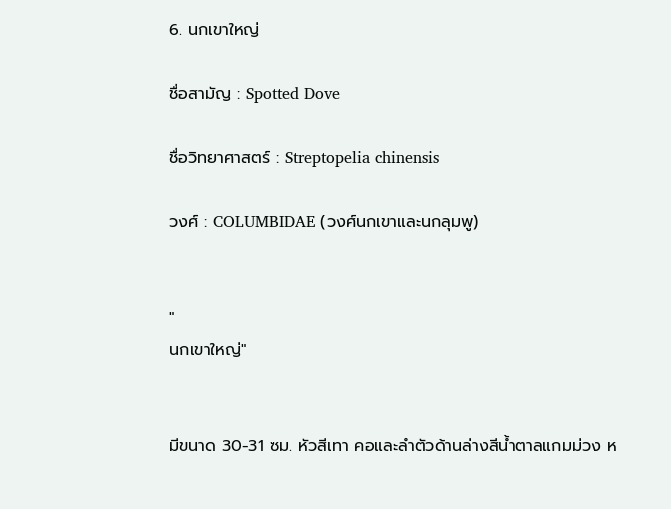6. นกเขาใหญ่

ชื่อสามัญ : Spotted Dove

ชื่อวิทยาศาสตร์ : Streptopelia chinensis

วงศ์ : COLUMBIDAE (วงศ์นกเขาและนกลุมพู)


"
นกเขาใหญ่"


มีขนาด 30-31 ซม. หัวสีเทา คอและลำตัวด้านล่างสีน้ำตาลแกมม่วง ห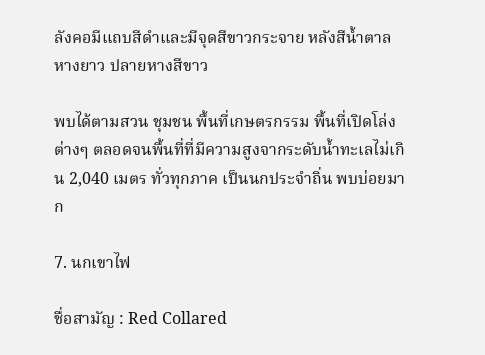ลังคอมีแถบสีดำและมีจุดสีขาวกระจาย หลังสีน้ำตาล หางยาว ปลายหางสีขาว

พบได้ตามสวน ชุมชน พื้นที่เกษตรกรรม พื้นที่เปิดโล่งต่างๆ ตลอดจนพื้นที่ที่มีความสูงจากระดับน้ำทะเลไม่เกิน 2,040 เมตร ทั่วทุกภาค เป็นนกประจำถิ่น พบบ่อยมาก

7. นกเขาไฟ

ชื่อสามัญ : Red Collared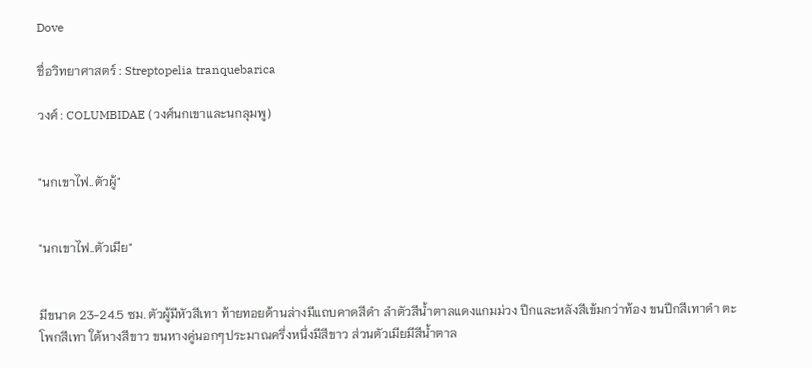Dove

ชื่อวิทยาศาสตร์ : Streptopelia tranquebarica

วงศ์ : COLUMBIDAE (วงศ์นกเขาและนกลุมพู)


"นกเขาไฟ..ตัวผู้"


"นกเขาไฟ..ตัวเมีย"


มีขนาด 23-24.5 ซม. ตัวผู้มีหัวสีเทา ท้ายทอยด้านล่างมีแถบคาดสีดำ ลำตัวสีน้ำตาลแดงแกมม่วง ปีกและหลังสีเข้มกว่าท้อง ขนปีกสีเทาดำ ตะโพกสีเทา ใต้หางสีขาว ขนหางคู่นอกๆประมาณครึ่งหนึ่งมีสีขาว ส่วนตัวเมียมีสีน้ำตาล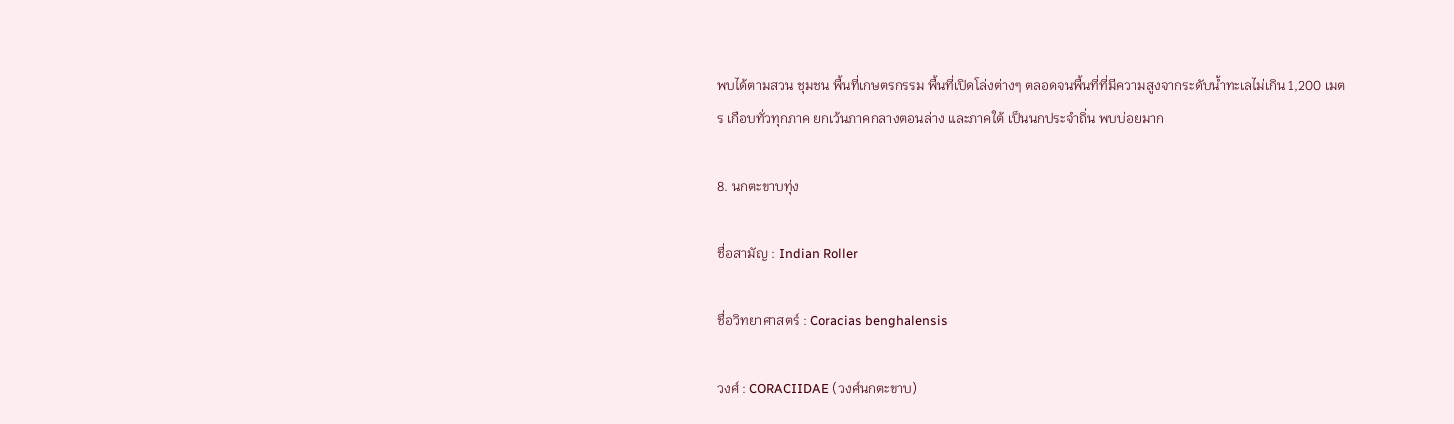พบได้ตามสวน ชุมชน พื้นที่เกษตรกรรม พื้นที่เปิดโล่งต่างๆ ตลอดจนพื้นที่ที่มีความสูงจากระดับน้ำทะเลไม่เกิน 1,200 เมตร เกือบทั่วทุกภาค ยกเว้นภาคกลางตอนล่าง และภาคใต้ เป็นนกประจำถิ่น พบบ่อยมาก

8. นกตะขาบทุ่ง

ชื่อสามัญ : Indian Roller

ชื่อวิทยาศาสตร์ : Coracias benghalensis

วงศ์ : CORACIIDAE (วงศ์นกตะขาบ)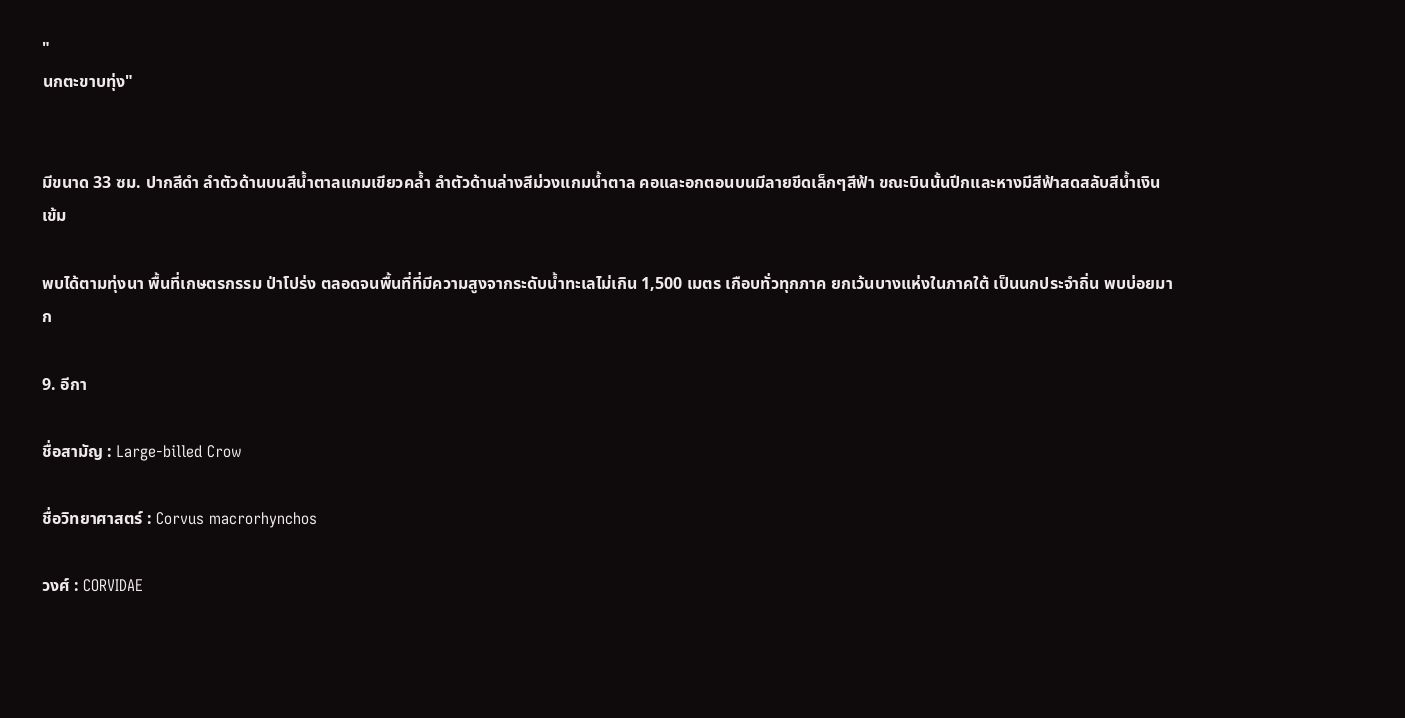"
นกตะขาบทุ่ง"


มีขนาด 33 ซม. ปากสีดำ ลำตัวด้านบนสีน้ำตาลแกมเขียวคล้ำ ลำตัวด้านล่างสีม่วงแกมน้ำตาล คอและอกตอนบนมีลายขีดเล็กๆสีฟ้า ขณะบินนั้นปีกและหางมีสีฟ้าสดสลับสีน้ำเงินเข้ม

พบได้ตามทุ่งนา พื้นที่เกษตรกรรม ป่าโปร่ง ตลอดจนพื้นที่ที่มีความสูงจากระดับน้ำทะเลไม่เกิน 1,500 เมตร เกือบทั่วทุกภาค ยกเว้นบางแห่งในภาคใต้ เป็นนกประจำถิ่น พบบ่อยมาก

9. อีกา

ชื่อสามัญ : Large-billed Crow

ชื่อวิทยาศาสตร์ : Corvus macrorhynchos

วงศ์ : CORVIDAE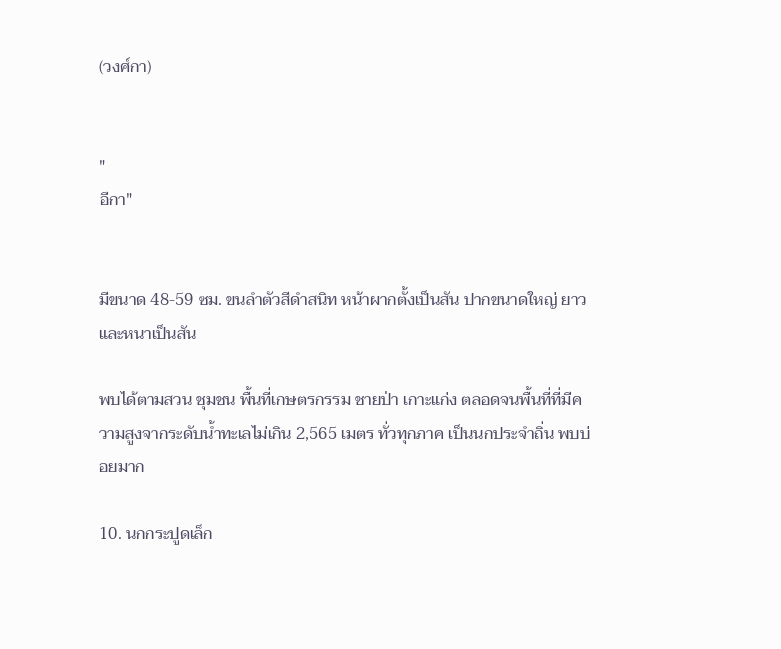(วงศ์กา)


"
อีกา"


มีขนาด 48-59 ซม. ขนลำตัวสีดำสนิท หน้าผากตั้งเป็นสัน ปากขนาดใหญ่ ยาว และหนาเป็นสัน

พบได้ตามสวน ชุมชน พื้นที่เกษตรกรรม ชายป่า เกาะแก่ง ตลอดจนพื้นที่ที่มีความสูงจากระดับน้ำทะเลไม่เกิน 2,565 เมตร ทั่วทุกภาค เป็นนกประจำถิ่น พบบ่อยมาก

10. นกกระปูดเล็ก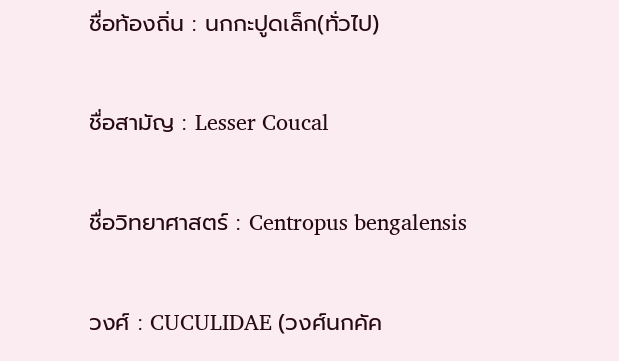ชื่อท้องถิ่น : นกกะปูดเล็ก(ทั่วไป)

ชื่อสามัญ : Lesser Coucal

ชื่อวิทยาศาสตร์ : Centropus bengalensis

วงศ์ : CUCULIDAE (วงศ์นกคัค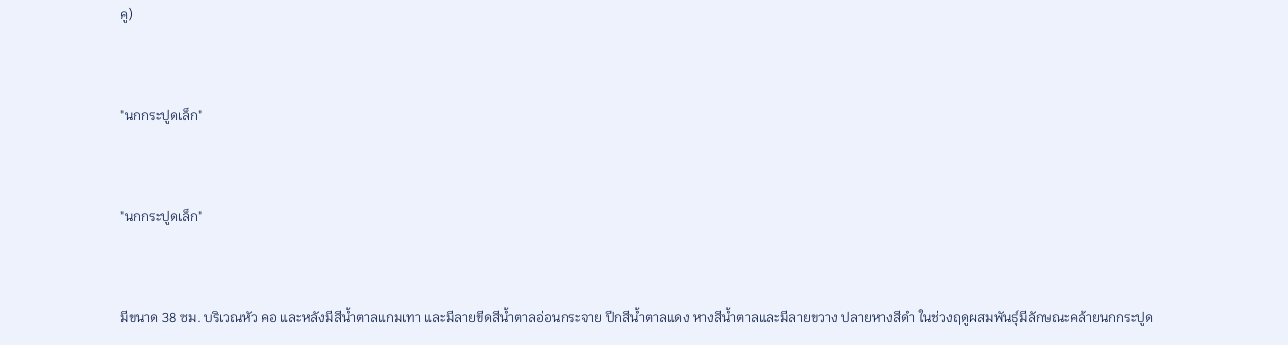คู)


"นกกระปูดเล็ก"


"นกกระปูดเล็ก"


มีขนาด 38 ซม. บริเวณหัว คอ และหลังมีสีน้ำตาลแกมเทา และมีลายขีดสีน้ำตาลอ่อนกระจาย ปีกสีน้ำตาลแดง หางสีน้ำตาลและมีลายขวาง ปลายหางสีดำ ในช่วงฤดูผสมพันธุ์มีลักษณะคล้ายนกกระปูด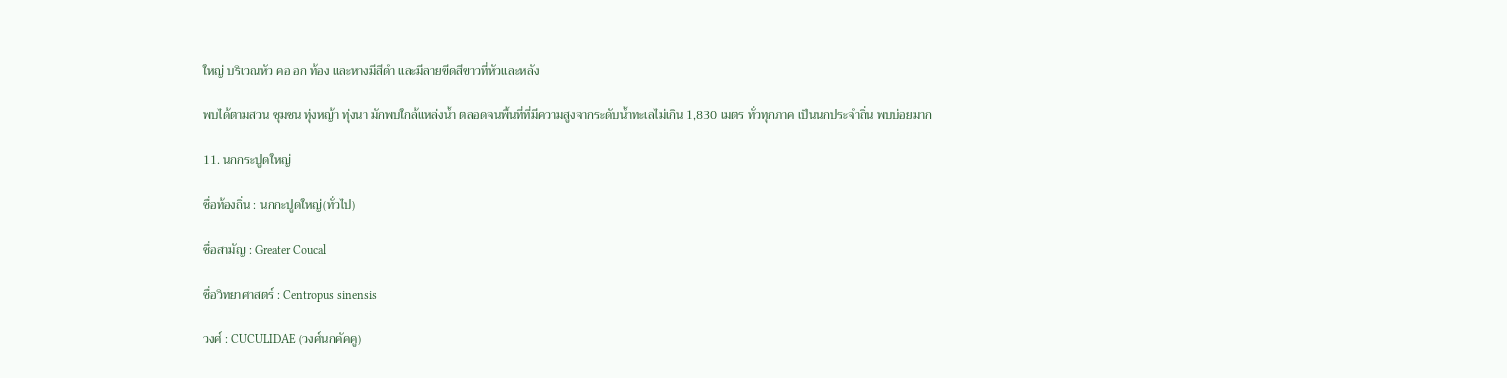ใหญ่ บริเวณหัว คอ อก ท้อง และหางมีสีดำ และมีลายขีดสีขาวที่หัวและหลัง

พบได้ตามสวน ชุมชน ทุ่งหญ้า ทุ่งนา มักพบใกล้แหล่งน้ำ ตลอดจนพื้นที่ที่มีความสูงจากระดับน้ำทะเลไม่เกิน 1,830 เมตร ทั่วทุกภาค เป็นนกประจำถิ่น พบบ่อยมาก

11. นกกระปูดใหญ่

ชื่อท้องถิ่น : นกกะปูดใหญ่(ทั่วไป)

ชื่อสามัญ : Greater Coucal

ชื่อวิทยาศาสตร์ : Centropus sinensis

วงศ์ : CUCULIDAE (วงศ์นกคัคคู)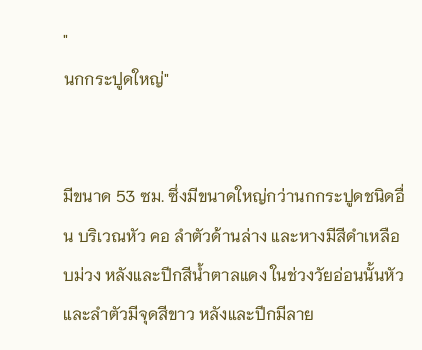"
นกกระปูดใหญ่"


มีขนาด 53 ซม. ซึ่งมีขนาดใหญ่กว่านกกระปูดชนิดอื่น บริเวณหัว คอ ลำตัวด้านล่าง และหางมีสีดำเหลือบม่วง หลังและปีกสีน้ำตาลแดง ในช่วงวัยอ่อนนั้นหัวและลำตัวมีจุดสีขาว หลังและปีกมีลาย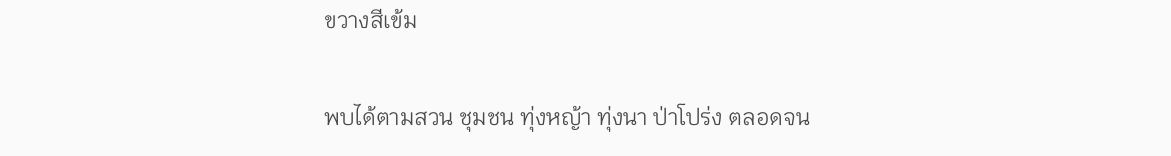ขวางสีเข้ม

พบได้ตามสวน ชุมชน ทุ่งหญ้า ทุ่งนา ป่าโปร่ง ตลอดจน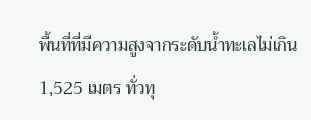พื้นที่ที่มีความสูงจากระดับน้ำทะเลไม่เกิน 1,525 เมตร ทั่วทุ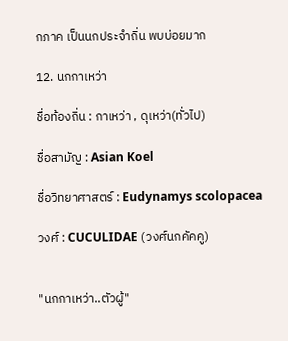กภาค เป็นนกประจำถิ่น พบบ่อยมาก

12. นกกาเหว่า

ชื่อท้องถิ่น : กาเหว่า , ดุเหว่า(ทั่วไป)

ชื่อสามัญ : Asian Koel

ชื่อวิทยาศาสตร์ : Eudynamys scolopacea

วงศ์ : CUCULIDAE (วงศ์นกคัคคู)


"นกกาเหว่า..ตัวผู้"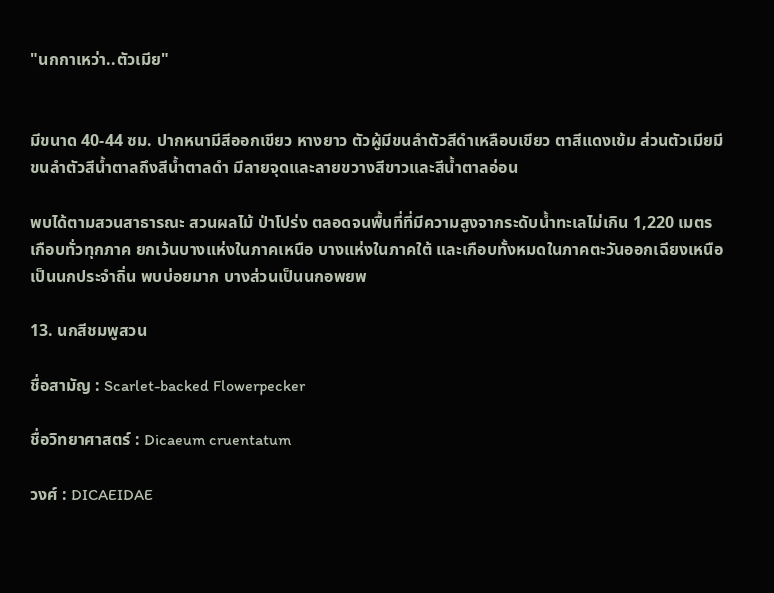"นกกาเหว่า..ตัวเมีย"


มีขนาด 40-44 ซม. ปากหนามีสีออกเขียว หางยาว ตัวผู้มีขนลำตัวสีดำเหลือบเขียว ตาสีแดงเข้ม ส่วนตัวเมียมีขนลำตัวสีน้ำตาลถึงสีน้ำตาลดำ มีลายจุดและลายขวางสีขาวและสีน้ำตาลอ่อน

พบได้ตามสวนสาธารณะ สวนผลไม้ ป่าโปร่ง ตลอดจนพื้นที่ที่มีความสูงจากระดับน้ำทะเลไม่เกิน 1,220 เมตร เกือบทั่วทุกภาค ยกเว้นบางแห่งในภาคเหนือ บางแห่งในภาคใต้ และเกือบทั้งหมดในภาคตะวันออกเฉียงเหนือ เป็นนกประจำถิ่น พบบ่อยมาก บางส่วนเป็นนกอพยพ

13. นกสีชมพูสวน

ชื่อสามัญ : Scarlet-backed Flowerpecker

ชื่อวิทยาศาสตร์ : Dicaeum cruentatum

วงศ์ : DICAEIDAE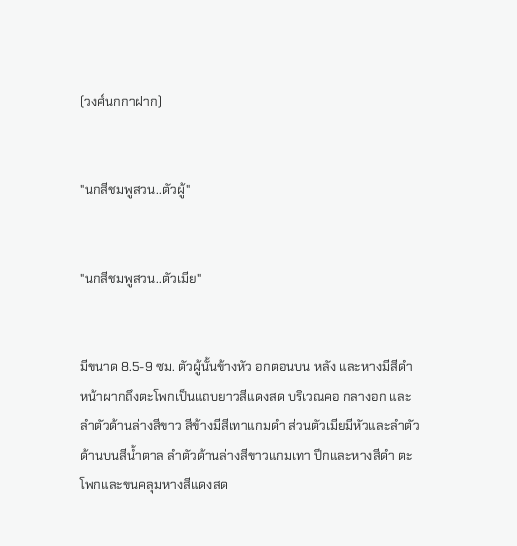(วงศ์นกกาฝาก)


"นกสีชมพูสวน..ตัวผู้"


"นกสีชมพูสวน..ตัวเมีย"


มีขนาด 8.5-9 ซม. ตัวผู้นั้นข้างหัว อกตอนบน หลัง และหางมีสีดำ หน้าผากถึงตะโพกเป็นแถบยาวสีแดงสด บริเวณคอ กลางอก และลำตัวด้านล่างสีขาว สีข้างมีสีเทาแกมดำ ส่วนตัวเมียมีหัวและลำตัวด้านบนสีน้ำตาล ลำตัวด้านล่างสีขาวแกมเทา ปีกและหางสีดำ ตะโพกและขนคลุมหางสีแดงสด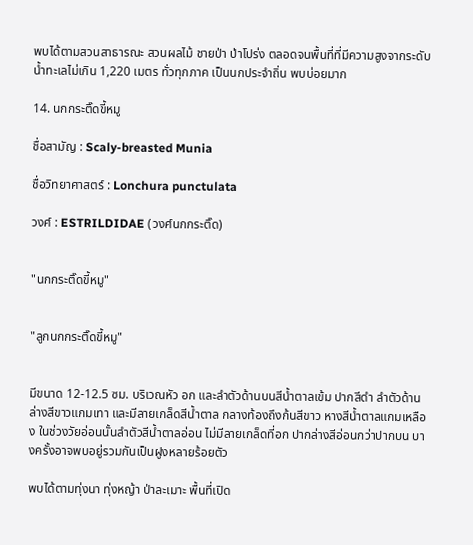พบได้ตามสวนสาธารณะ สวนผลไม้ ชายป่า ป่าโปร่ง ตลอดจนพื้นที่ที่มีความสูงจากระดับน้ำทะเลไม่เกิน 1,220 เมตร ทั่วทุกภาค เป็นนกประจำถิ่น พบบ่อยมาก

14. นกกระติ๊ดขี้หมู

ชื่อสามัญ : Scaly-breasted Munia

ชื่อวิทยาศาสตร์ : Lonchura punctulata

วงศ์ : ESTRILDIDAE (วงศ์นกกระติ๊ด)


"นกกระติ๊ดขี้หมู"


"ลูกนกกระติ๊ดขี้หมู"


มีขนาด 12-12.5 ซม. บริเวณหัว อก และลำตัวด้านบนสีน้ำตาลเข้ม ปากสีดำ ลำตัวด้านล่างสีขาวแกมเทา และมีลายเกล็ดสีน้ำตาล กลางท้องถึงก้นสีขาว หางสีน้ำตาลแกมเหลือง ในช่วงวัยอ่อนนั้นลำตัวสีน้ำตาลอ่อน ไม่มีลายเกล็ดที่อก ปากล่างสีอ่อนกว่าปากบน บางครั้งอาจพบอยู่รวมกันเป็นฝูงหลายร้อยตัว

พบได้ตามทุ่งนา ทุ่งหญ้า ป่าละเมาะ พื้นที่เปิด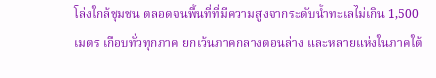โล่งใกล้ชุมชน ตลอดจนพื้นที่ที่มีความสูงจากระดับน้ำทะเลไม่เกิน 1,500 เมตร เกือบทั่วทุกภาค ยกเว้นภาคกลางตอนล่าง และหลายแห่งในภาคใต้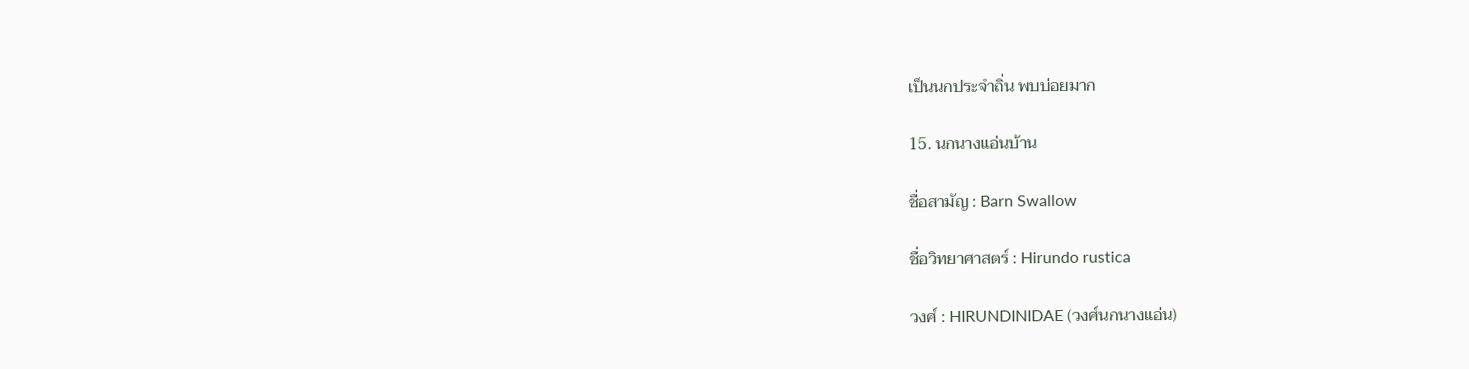เป็นนกประจำถิ่น พบบ่อยมาก

15. นกนางแอ่นบ้าน

ชื่อสามัญ : Barn Swallow

ชื่อวิทยาศาสตร์ : Hirundo rustica

วงศ์ : HIRUNDINIDAE (วงศ์นกนางแอ่น)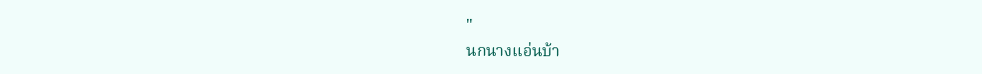"
นกนางแอ่นบ้า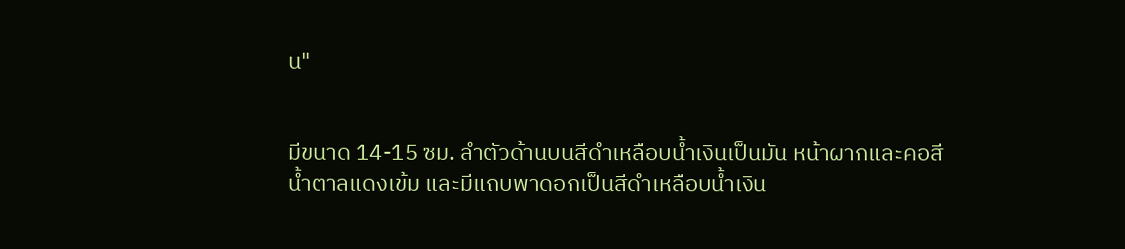น"


มีขนาด 14-15 ซม. ลำตัวด้านบนสีดำเหลือบน้ำเงินเป็นมัน หน้าผากและคอสีน้ำตาลแดงเข้ม และมีแถบพาดอกเป็นสีดำเหลือบน้ำเงิน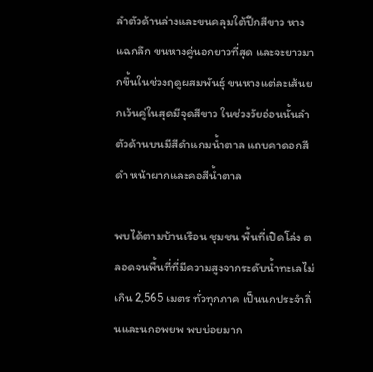ลำตัวด้านล่างและขนคลุมใต้ปีกสีขาว หางแฉกลึก ขนหางคู่นอกยาวที่สุด และจะยาวมากขึ้นในช่วงฤดูผสมพันธุ์ ขนหางแต่ละเส้นยกเว้นคู่ในสุดมีจุดสีขาว ในช่วงวัยอ่อนนั้นลำตัวด้านบนมีสีดำแกมน้ำตาล แถบคาดอกสีดำ หน้าผากและคอสีน้ำตาล

พบได้ตามบ้านเรือน ชุมชน พื้นที่เปิดโล่ง ตลอดจนพื้นที่ที่มีความสูงจากระดับน้ำทะเลไม่เกิน 2,565 เมตร ทั่วทุกภาค เป็นนกประจำถิ่นและนกอพยพ พบบ่อยมาก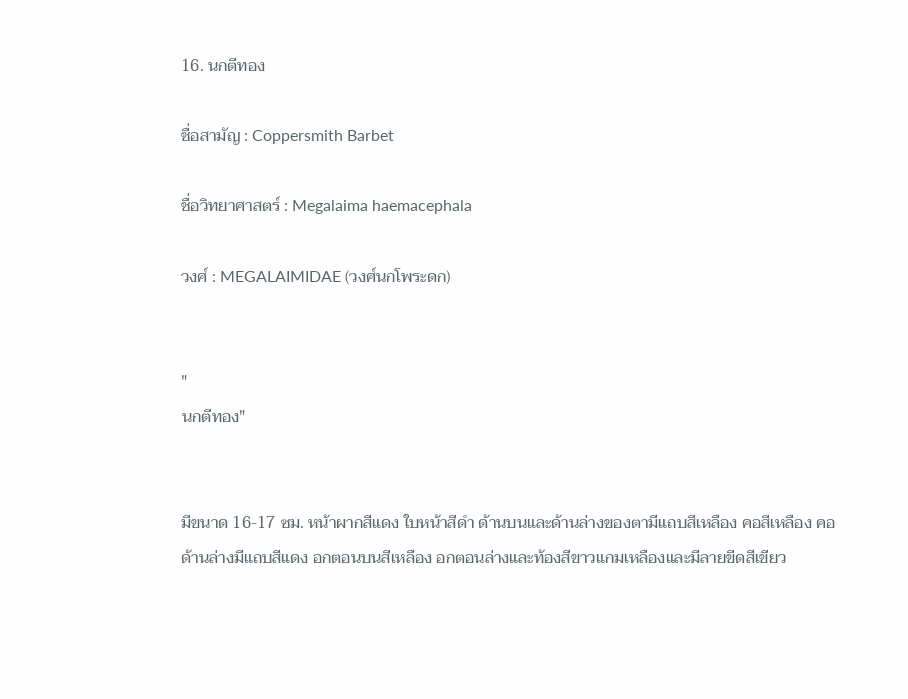16. นกตีทอง

ชื่อสามัญ : Coppersmith Barbet

ชื่อวิทยาศาสตร์ : Megalaima haemacephala

วงศ์ : MEGALAIMIDAE (วงศ์นกโพระดก)


"
นกตีทอง"


มีขนาด 16-17 ซม. หน้าผากสีแดง ใบหน้าสีดำ ด้านบนและด้านล่างของตามีแถบสีเหลือง คอสีเหลือง คอด้านล่างมีแถบสีแดง อกตอนบนสีเหลือง อกตอนล่างและท้องสีขาวแกมเหลืองและมีลายขีดสีเขียว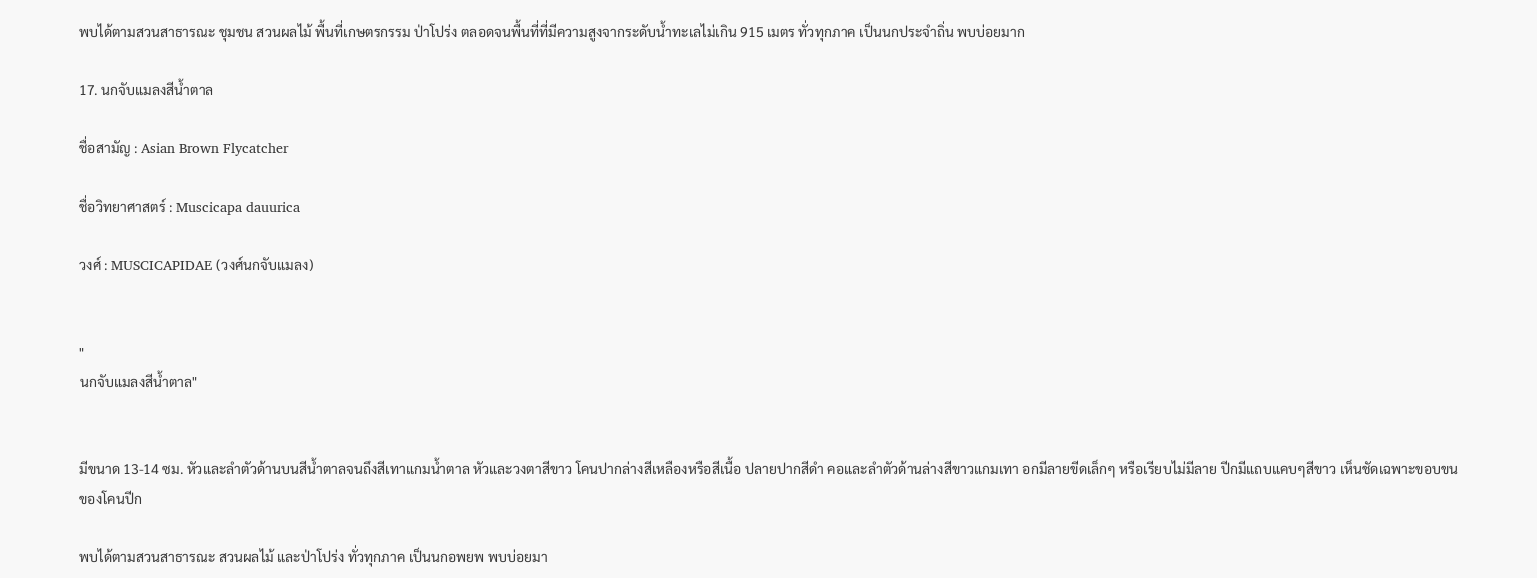พบได้ตามสวนสาธารณะ ชุมชน สวนผลไม้ พื้นที่เกษตรกรรม ป่าโปร่ง ตลอดจนพื้นที่ที่มีความสูงจากระดับน้ำทะเลไม่เกิน 915 เมตร ทั่วทุกภาค เป็นนกประจำถิ่น พบบ่อยมาก

17. นกจับแมลงสีน้ำตาล

ชื่อสามัญ : Asian Brown Flycatcher

ชื่อวิทยาศาสตร์ : Muscicapa dauurica

วงศ์ : MUSCICAPIDAE (วงศ์นกจับแมลง)


"
นกจับแมลงสีน้ำตาล"


มีขนาด 13-14 ซม. หัวและลำตัวด้านบนสีน้ำตาลจนถึงสีเทาแกมน้ำตาล หัวและวงตาสีขาว โคนปากล่างสีเหลืองหรือสีเนื้อ ปลายปากสีดำ คอและลำตัวด้านล่างสีขาวแกมเทา อกมีลายขีดเล็กๆ หรือเรียบไม่มีลาย ปีกมีแถบแคบๆสีขาว เห็นชัดเฉพาะขอบขนของโคนปีก

พบได้ตามสวนสาธารณะ สวนผลไม้ และป่าโปร่ง ทั่วทุกภาค เป็นนกอพยพ พบบ่อยมา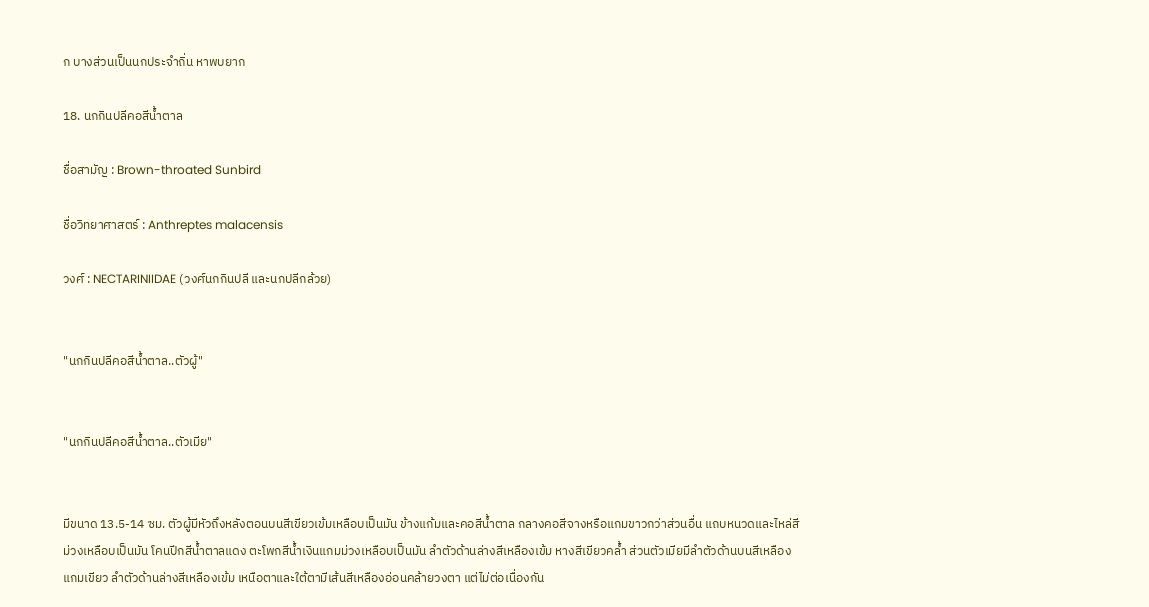ก บางส่วนเป็นนกประจำถิ่น หาพบยาก

18. นกกินปลีคอสีน้ำตาล

ชื่อสามัญ : Brown-throated Sunbird

ชื่อวิทยาศาสตร์ : Anthreptes malacensis

วงศ์ : NECTARINIIDAE (วงศ์นกกินปลี และนกปลีกล้วย)


"นกกินปลีคอสีน้ำตาล..ตัวผู้"


"นกกินปลีคอสีน้ำตาล..ตัวเมีย"


มีขนาด 13.5-14 ซม. ตัวผู้มีหัวถึงหลังตอนบนสีเขียวเข้มเหลือบเป็นมัน ข้างแก้มและคอสีน้ำตาล กลางคอสีจางหรือแกมขาวกว่าส่วนอื่น แถบหนวดและไหล่สีม่วงเหลือบเป็นมัน โคนปีกสีน้ำตาลแดง ตะโพกสีน้ำเงินแกมม่วงเหลือบเป็นมัน ลำตัวด้านล่างสีเหลืองเข้ม หางสีเขียวคล้ำ ส่วนตัวเมียมีลำตัวด้านบนสีเหลืองแกมเขียว ลำตัวด้านล่างสีเหลืองเข้ม เหนือตาและใต้ตามีเส้นสีเหลืองอ่อนคล้ายวงตา แต่ไม่ต่อเนื่องกัน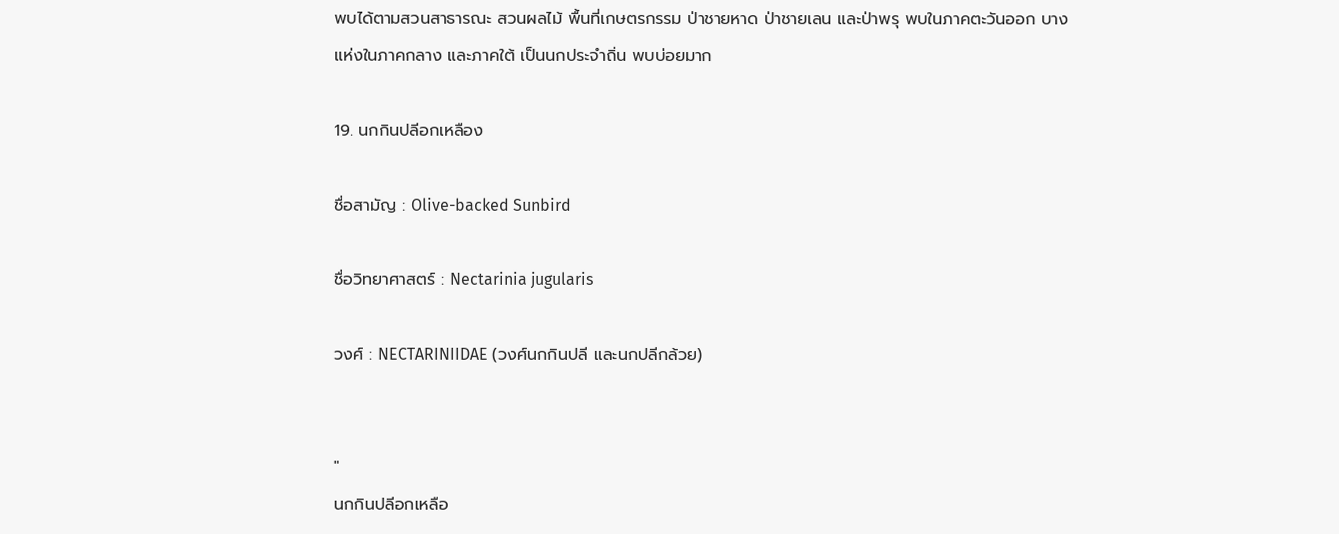พบได้ตามสวนสาธารณะ สวนผลไม้ พื้นที่เกษตรกรรม ป่าชายหาด ป่าชายเลน และป่าพรุ พบในภาคตะวันออก บางแห่งในภาคกลาง และภาคใต้ เป็นนกประจำถิ่น พบบ่อยมาก

19. นกกินปลีอกเหลือง

ชื่อสามัญ : Olive-backed Sunbird

ชื่อวิทยาศาสตร์ : Nectarinia jugularis

วงศ์ : NECTARINIIDAE (วงศ์นกกินปลี และนกปลีกล้วย)


"
นกกินปลีอกเหลือ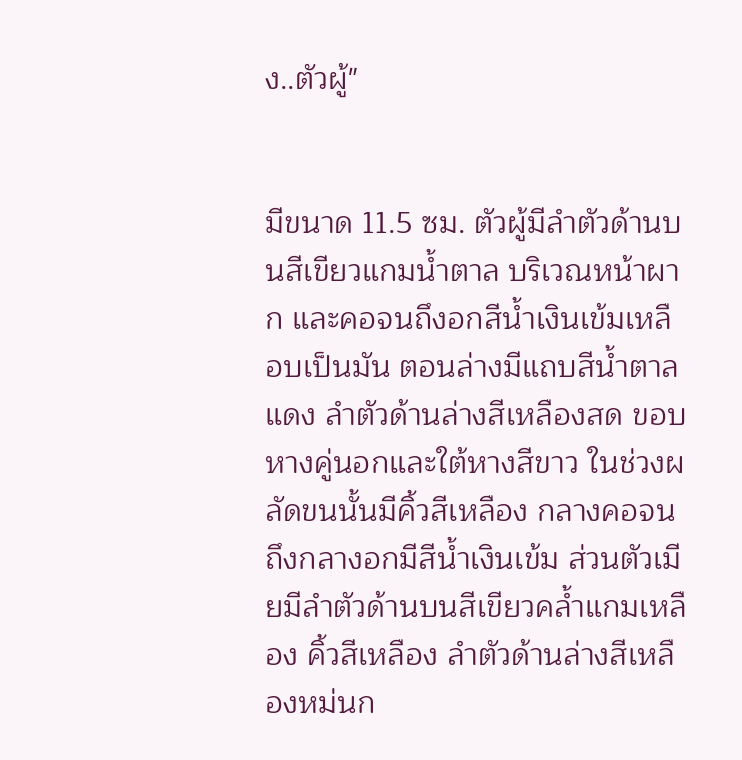ง..ตัวผู้"


มีขนาด 11.5 ซม. ตัวผู้มีลำตัวด้านบนสีเขียวแกมน้ำตาล บริเวณหน้าผาก และคอจนถึงอกสีน้ำเงินเข้มเหลือบเป็นมัน ตอนล่างมีแถบสีน้ำตาลแดง ลำตัวด้านล่างสีเหลืองสด ขอบหางคู่นอกและใต้หางสีขาว ในช่วงผลัดขนนั้นมีคิ้วสีเหลือง กลางคอจนถึงกลางอกมีสีน้ำเงินเข้ม ส่วนตัวเมียมีลำตัวด้านบนสีเขียวคล้ำแกมเหลือง คิ้วสีเหลือง ลำตัวด้านล่างสีเหลืองหม่นก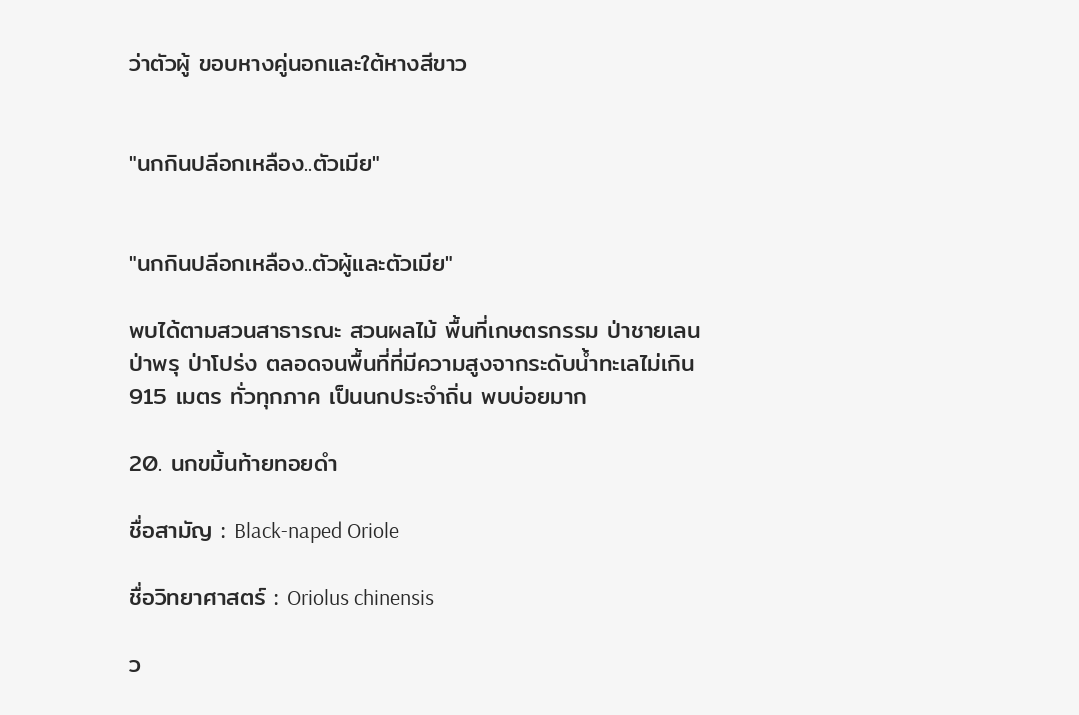ว่าตัวผู้ ขอบหางคู่นอกและใต้หางสีขาว


"นกกินปลีอกเหลือง..ตัวเมีย"


"นกกินปลีอกเหลือง..ตัวผู้และตัวเมีย"

พบได้ตามสวนสาธารณะ สวนผลไม้ พื้นที่เกษตรกรรม ป่าชายเลน ป่าพรุ ป่าโปร่ง ตลอดจนพื้นที่ที่มีความสูงจากระดับน้ำทะเลไม่เกิน 915 เมตร ทั่วทุกภาค เป็นนกประจำถิ่น พบบ่อยมาก

20. นกขมิ้นท้ายทอยดำ

ชื่อสามัญ : Black-naped Oriole

ชื่อวิทยาศาสตร์ : Oriolus chinensis

ว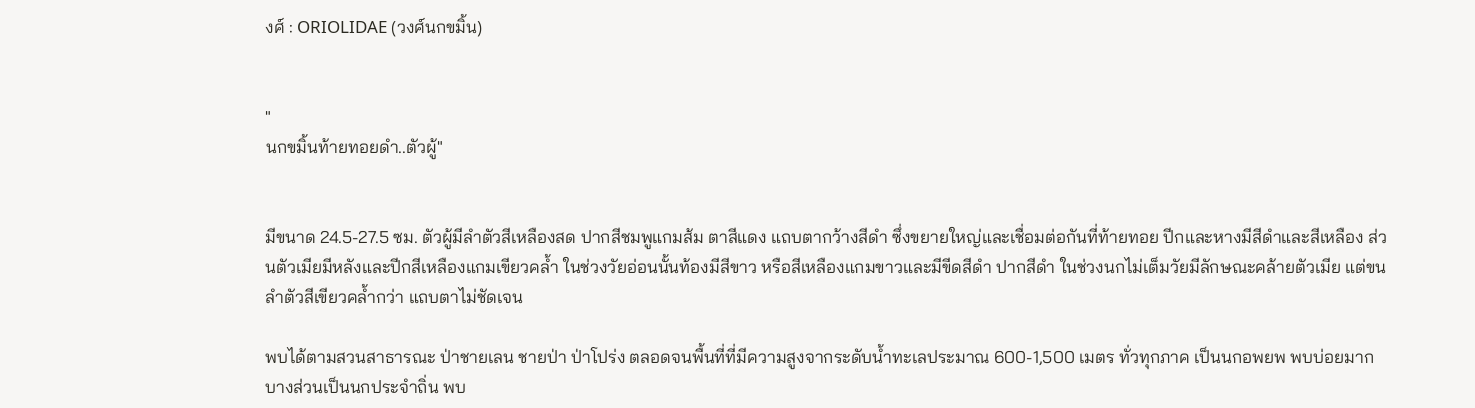งศ์ : ORIOLIDAE (วงศ์นกขมิ้น)


"
นกขมิ้นท้ายทอยดำ..ตัวผู้"


มีขนาด 24.5-27.5 ซม. ตัวผู้มีลำตัวสีเหลืองสด ปากสีชมพูแกมส้ม ตาสีแดง แถบตากว้างสีดำ ซึ่งขยายใหญ่และเชื่อมต่อกันที่ท้ายทอย ปีกและหางมีสีดำและสีเหลือง ส่วนตัวเมียมีหลังและปีกสีเหลืองแกมเขียวคล้ำ ในช่วงวัยอ่อนนั้นท้องมีสีขาว หรือสีเหลืองแกมขาวและมีขีดสีดำ ปากสีดำ ในช่วงนกไม่เต็มวัยมีลักษณะคล้ายตัวเมีย แต่ขนลำตัวสีเขียวคล้ำกว่า แถบตาไม่ชัดเจน

พบได้ตามสวนสาธารณะ ป่าชายเลน ชายป่า ป่าโปร่ง ตลอดจนพื้นที่ที่มีความสูงจากระดับน้ำทะเลประมาณ 600-1,500 เมตร ทั่วทุกภาค เป็นนกอพยพ พบบ่อยมาก บางส่วนเป็นนกประจำถิ่น พบ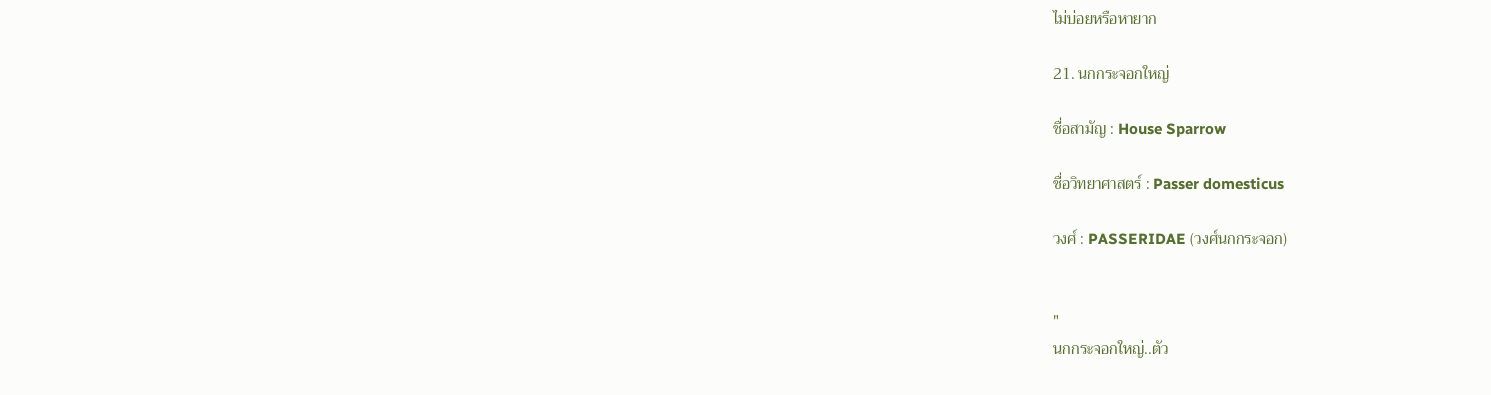ไม่บ่อยหรือหายาก

21. นกกระจอกใหญ่

ชื่อสามัญ : House Sparrow

ชื่อวิทยาศาสตร์ : Passer domesticus

วงศ์ : PASSERIDAE (วงศ์นกกระจอก)


"
นกกระจอกใหญ่..ตัว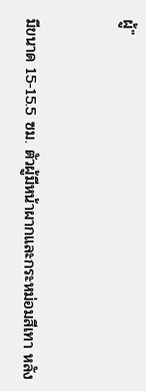ผู้"


มีขนาด 15-15.5 ซม. ตัวผู้มีหน้าผากและกระหม่อมสีเทา หลัง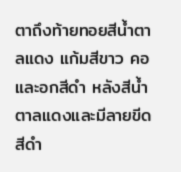ตาถึงท้ายทอยสีน้ำตาลแดง แก้มสีขาว คอและอกสีดำ หลังสีน้ำตาลแดงและมีลายขีดสีดำ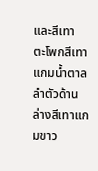และสีเทา ตะโพกสีเทาแกมน้ำตาล ลำตัวด้านล่างสีเทาแกมขาว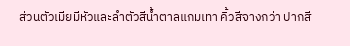ส่วนตัวเมียมีหัวและลำตัวสีน้ำตาลแกมเทา คิ้วสีจางกว่า ปากสี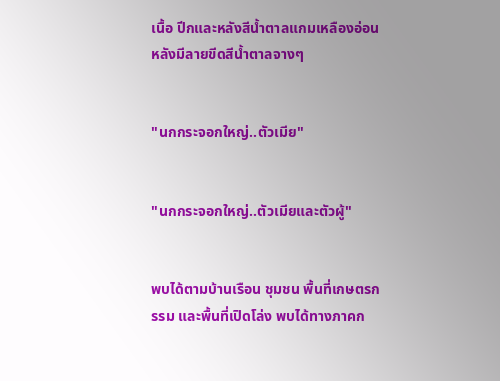เนื้อ ปีกและหลังสีน้ำตาลแกมเหลืองอ่อน หลังมีลายขีดสีน้ำตาลจางๆ


"นกกระจอกใหญ่..ตัวเมีย"


"นกกระจอกใหญ่..ตัวเมียและตัวผู้"


พบได้ตามบ้านเรือน ชุมชน พื้นที่เกษตรกรรม และพื้นที่เปิดโล่ง พบได้ทางภาคก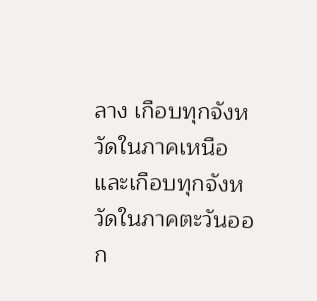ลาง เกือบทุกจังหวัดในภาคเหนือ และเกือบทุกจังหวัดในภาคตะวันออก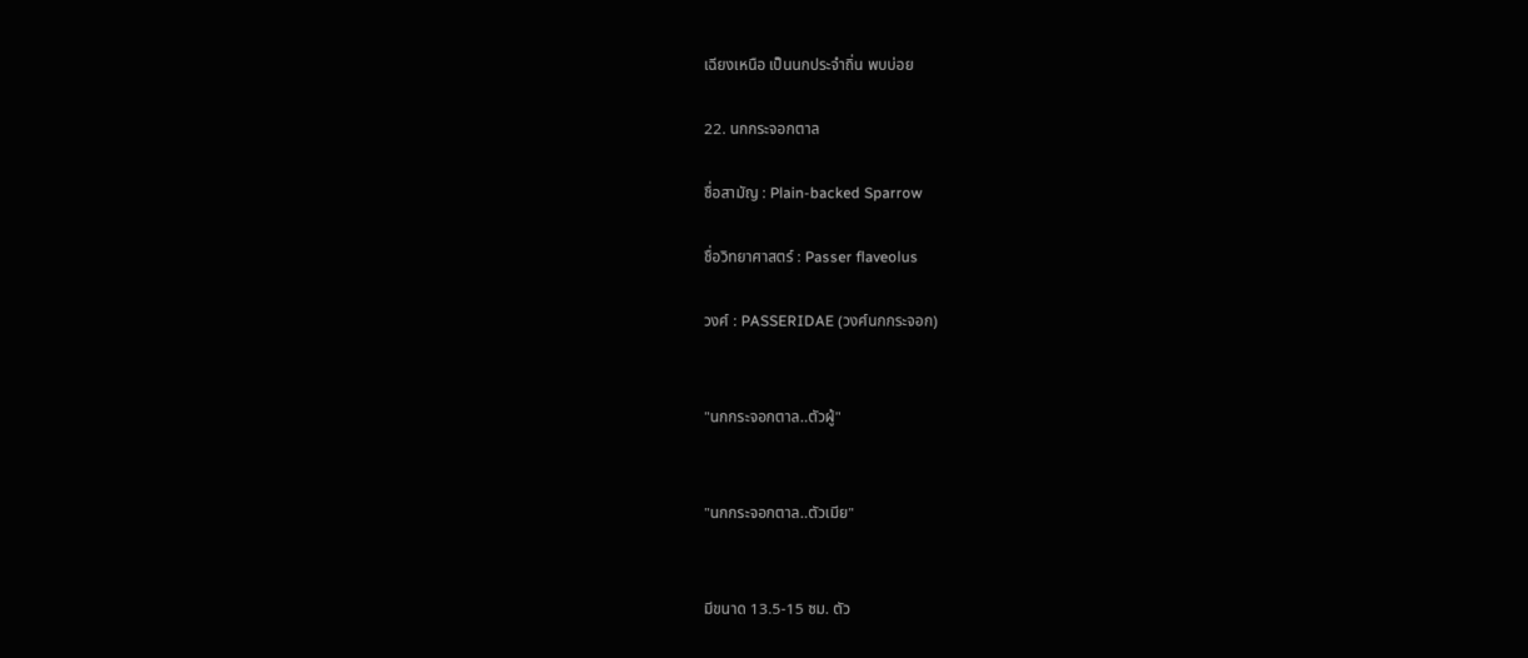เฉียงเหนือ เป็นนกประจำถิ่น พบบ่อย

22. นกกระจอกตาล

ชื่อสามัญ : Plain-backed Sparrow

ชื่อวิทยาศาสตร์ : Passer flaveolus

วงศ์ : PASSERIDAE (วงศ์นกกระจอก)


"นกกระจอกตาล..ตัวผู้"


"นกกระจอกตาล..ตัวเมีย"


มีขนาด 13.5-15 ซม. ตัว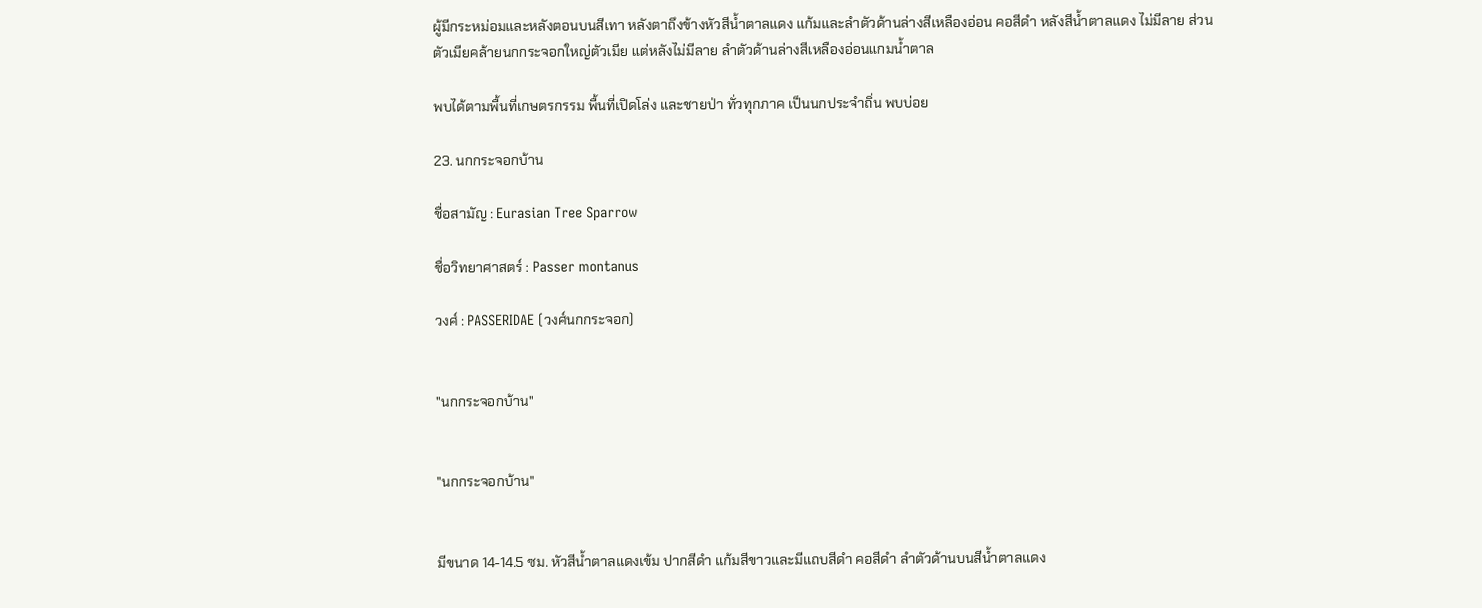ผู้มีกระหม่อมและหลังตอนบนสีเทา หลังตาถึงข้างหัวสีน้ำตาลแดง แก้มและลำตัวด้านล่างสีเหลืองอ่อน คอสีดำ หลังสีน้ำตาลแดง ไม่มีลาย ส่วนตัวเมียคล้ายนกกระจอกใหญ่ตัวเมีย แต่หลังไม่มีลาย ลำตัวด้านล่างสีเหลืองอ่อนแกมน้ำตาล

พบได้ตามพื้นที่เกษตรกรรม พื้นที่เปิดโล่ง และชายป่า ทั่วทุกภาค เป็นนกประจำถิ่น พบบ่อย

23. นกกระจอกบ้าน

ชื่อสามัญ : Eurasian Tree Sparrow

ชื่อวิทยาศาสตร์ : Passer montanus

วงศ์ : PASSERIDAE (วงศ์นกกระจอก)


"นกกระจอกบ้าน"


"นกกระจอกบ้าน"


มีขนาด 14-14.5 ซม. หัวสีน้ำตาลแดงเข้ม ปากสีดำ แก้มสีขาวและมีแถบสีดำ คอสีดำ ลำตัวด้านบนสีน้ำตาลแดง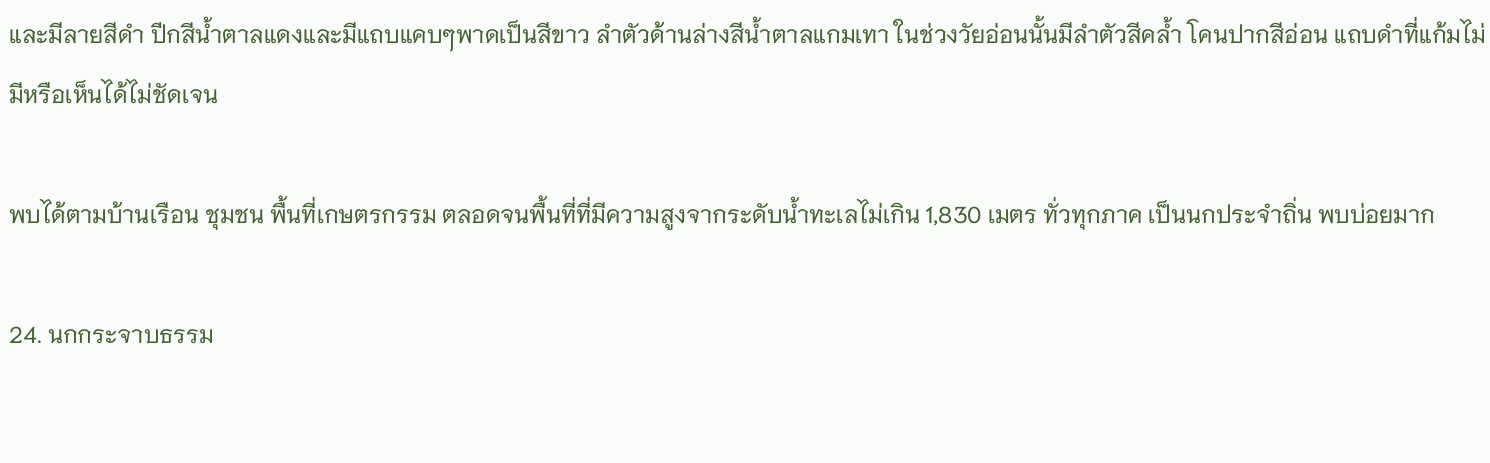และมีลายสีดำ ปีกสีน้ำตาลแดงและมีแถบแคบๆพาดเป็นสีขาว ลำตัวด้านล่างสีน้ำตาลแกมเทา ในช่วงวัยอ่อนนั้นมีลำตัวสีคล้ำ โคนปากสีอ่อน แถบดำที่แก้มไม่มีหรือเห็นได้ไม่ชัดเจน

พบได้ตามบ้านเรือน ชุมชน พื้นที่เกษตรกรรม ตลอดจนพื้นที่ที่มีความสูงจากระดับน้ำทะเลไม่เกิน 1,830 เมตร ทั่วทุกภาค เป็นนกประจำถิ่น พบบ่อยมาก

24. นกกระจาบธรรม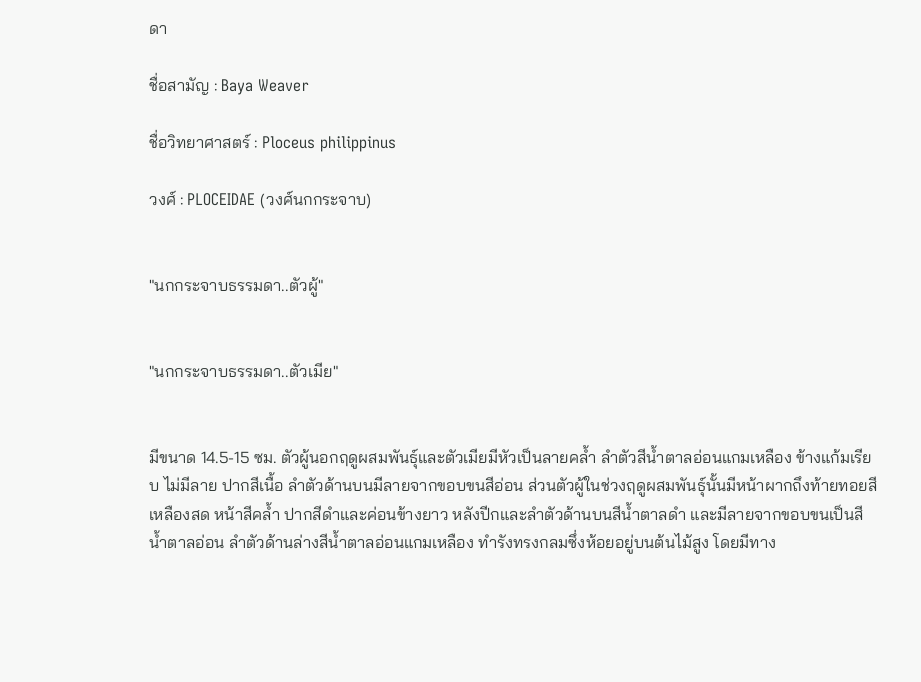ดา

ชื่อสามัญ : Baya Weaver

ชื่อวิทยาศาสตร์ : Ploceus philippinus

วงศ์ : PLOCEIDAE (วงศ์นกกระจาบ)


"นกกระจาบธรรมดา..ตัวผู้"


"นกกระจาบธรรมดา..ตัวเมีย"


มีขนาด 14.5-15 ซม. ตัวผู้นอกฤดูผสมพันธุ์และตัวเมียมีหัวเป็นลายคล้ำ ลำตัวสีน้ำตาลอ่อนแกมเหลือง ข้างแก้มเรียบ ไม่มีลาย ปากสีเนื้อ ลำตัวด้านบนมีลายจากขอบขนสีอ่อน ส่วนตัวผู้ในช่วงฤดูผสมพันธุ์นั้นมีหน้าผากถึงท้ายทอยสีเหลืองสด หน้าสีคล้ำ ปากสีดำและค่อนข้างยาว หลังปีกและลำตัวด้านบนสีน้ำตาลดำ และมีลายจากขอบขนเป็นสีน้ำตาลอ่อน ลำตัวด้านล่างสีน้ำตาลอ่อนแกมเหลือง ทำรังทรงกลมซึ่งห้อยอยู่บนต้นไม้สูง โดยมีทาง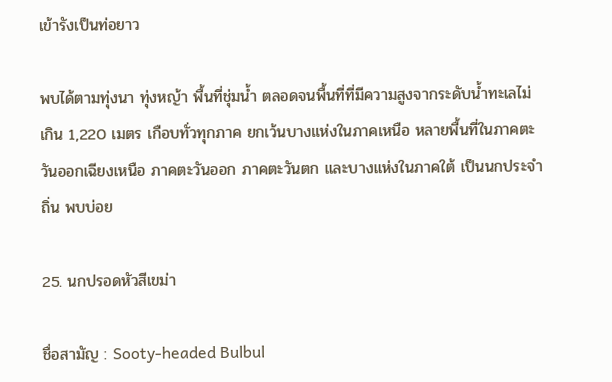เข้ารังเป็นท่อยาว

พบได้ตามทุ่งนา ทุ่งหญ้า พื้นที่ชุ่มน้ำ ตลอดจนพื้นที่ที่มีความสูงจากระดับน้ำทะเลไม่เกิน 1,220 เมตร เกือบทั่วทุกภาค ยกเว้นบางแห่งในภาคเหนือ หลายพื้นที่ในภาคตะวันออกเฉียงเหนือ ภาคตะวันออก ภาคตะวันตก และบางแห่งในภาคใต้ เป็นนกประจำถิ่น พบบ่อย

25. นกปรอดหัวสีเขม่า

ชื่อสามัญ : Sooty-headed Bulbul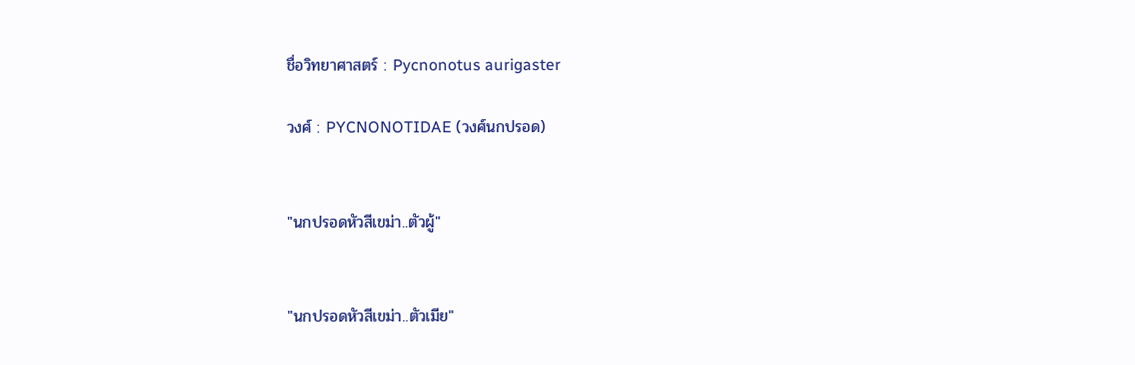ชื่อวิทยาศาสตร์ : Pycnonotus aurigaster

วงศ์ : PYCNONOTIDAE (วงศ์นกปรอด)


"นกปรอดหัวสีเขม่า..ตัวผู้"


"นกปรอดหัวสีเขม่า..ตัวเมีย"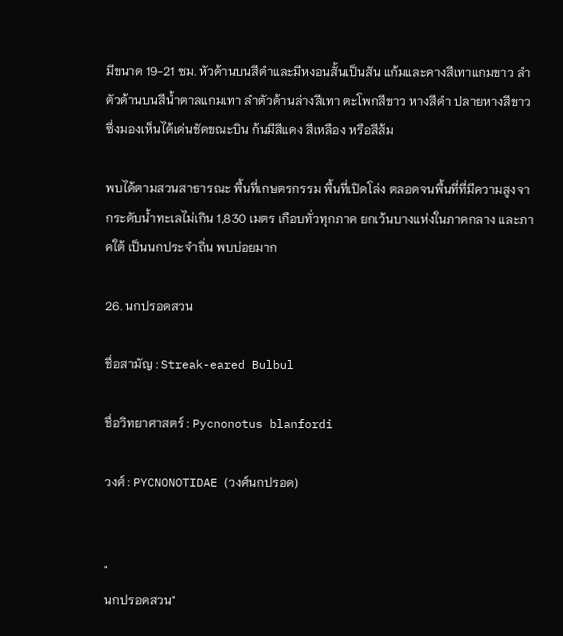มีขนาด 19-21 ซม. หัวด้านบนสีดำและมีหงอนสั้นเป็นสัน แก้มและคางสีเทาแกมขาว ลำตัวด้านบนสีน้ำตาลแกมเทา ลำตัวด้านล่างสีเทา ตะโพกสีขาว หางสีดำ ปลายหางสีขาว ซึ่งมองเห็นได้เด่นชัดขณะบิน ก้นมีสีแดง สีเหลือง หรือสีส้ม

พบได้ตามสวนสาธารณะ พื้นที่เกษตรกรรม พื้นที่เปิดโล่ง ตลอดจนพื้นที่ที่มีความสูงจากระดับน้ำทะเลไม่เกิน 1,830 เมตร เกือบทั่วทุกภาค ยกเว้นบางแห่งในภาคกลาง และภาคใต้ เป็นนกประจำถิ่น พบบ่อยมาก

26. นกปรอดสวน

ชื่อสามัญ : Streak-eared Bulbul

ชื่อวิทยาศาสตร์ : Pycnonotus blanfordi

วงศ์ : PYCNONOTIDAE (วงศ์นกปรอด)


"
นกปรอดสวน"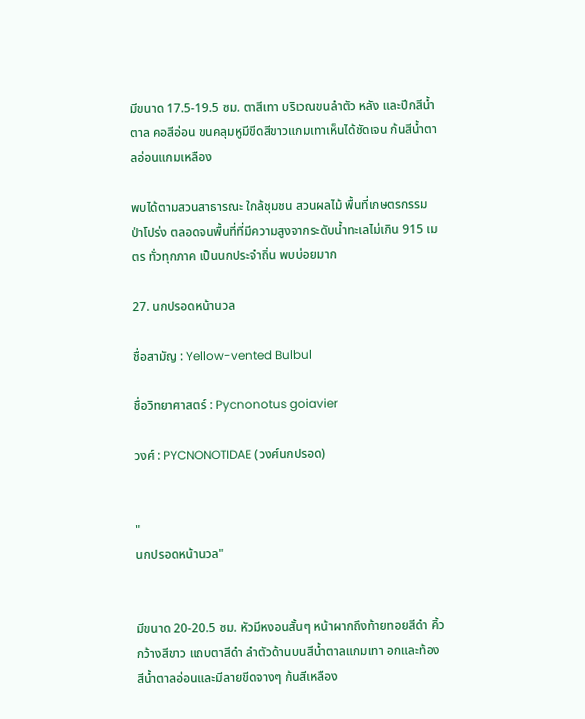มีขนาด 17.5-19.5 ซม. ตาสีเทา บริเวณขนลำตัว หลัง และปีกสีน้ำตาล คอสีอ่อน ขนคลุมหูมีขีดสีขาวแกมเทาเห็นได้ชัดเจน ก้นสีน้ำตาลอ่อนแกมเหลือง

พบได้ตามสวนสาธารณะ ใกล้ชุมชน สวนผลไม้ พื้นที่เกษตรกรรม ป่าโปร่ง ตลอดจนพื้นที่ที่มีความสูงจากระดับน้ำทะเลไม่เกิน 915 เมตร ทั่วทุกภาค เป็นนกประจำถิ่น พบบ่อยมาก

27. นกปรอดหน้านวล

ชื่อสามัญ : Yellow-vented Bulbul

ชื่อวิทยาศาสตร์ : Pycnonotus goiavier

วงศ์ : PYCNONOTIDAE (วงศ์นกปรอด)


"
นกปรอดหน้านวล"


มีขนาด 20-20.5 ซม. หัวมีหงอนสั้นๆ หน้าผากถึงท้ายทอยสีดำ คิ้วกว้างสีขาว แถบตาสีดำ ลำตัวด้านบนสีน้ำตาลแกมเทา อกและท้องสีน้ำตาลอ่อนและมีลายขีดจางๆ ก้นสีเหลือง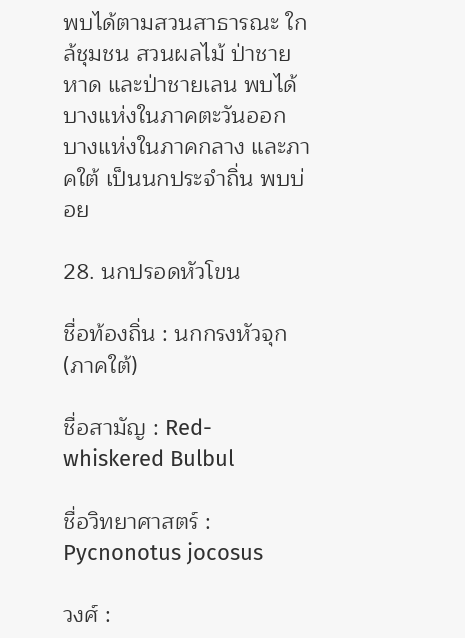พบได้ตามสวนสาธารณะ ใกล้ชุมชน สวนผลไม้ ป่าชายหาด และป่าชายเลน พบได้บางแห่งในภาคตะวันออก บางแห่งในภาคกลาง และภาคใต้ เป็นนกประจำถิ่น พบบ่อย

28. นกปรอดหัวโขน

ชื่อท้องถิ่น : นกกรงหัวจุก(ภาคใต้)

ชื่อสามัญ : Red-whiskered Bulbul

ชื่อวิทยาศาสตร์ : Pycnonotus jocosus

วงศ์ :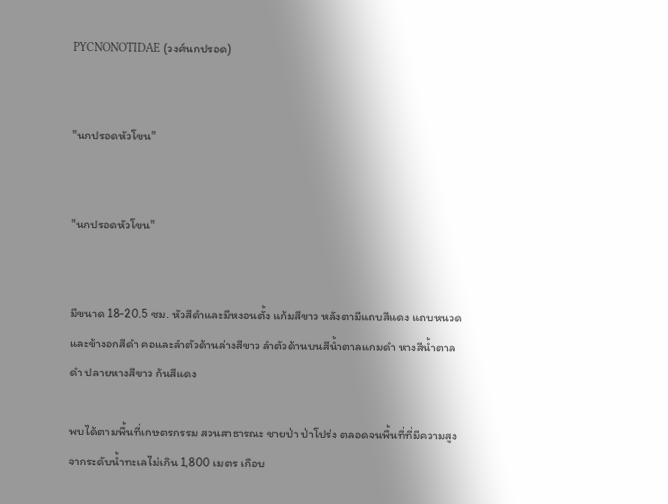PYCNONOTIDAE (วงศ์นกปรอด)


"นกปรอดหัวโขน"


"นกปรอดหัวโขน"


มีขนาด 18-20.5 ซม. หัวสีดำและมีหงอนตั้ง แก้มสีขาว หลังตามีแถบสีแดง แถบหนวดและข้างอกสีดำ คอและลำตัวด้านล่างสีขาว ลำตัวด้านบนสีน้ำตาลแกมดำ หางสีน้ำตาลดำ ปลายหางสีขาว ก้นสีแดง

พบได้ตามพื้นที่เกษตรกรรม สวนสาธารณะ ชายป่า ป่าโปร่ง ตลอดจนพื้นที่ที่มีความสูงจากระดับน้ำทะเลไม่เกิน 1,800 เมตร เกือบ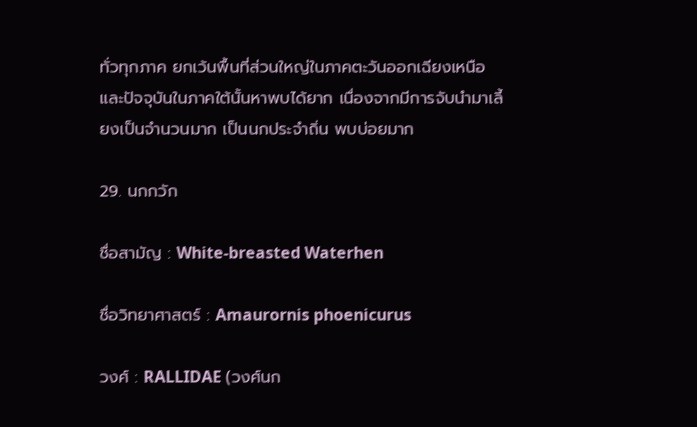ทั่วทุกภาค ยกเว้นพื้นที่ส่วนใหญ่ในภาคตะวันออกเฉียงเหนือ และปัจจุบันในภาคใต้นั้นหาพบได้ยาก เนื่องจากมีการจับนำมาเลี้ยงเป็นจำนวนมาก เป็นนกประจำถิ่น พบบ่อยมาก

29. นกกวัก

ชื่อสามัญ : White-breasted Waterhen

ชื่อวิทยาศาสตร์ : Amaurornis phoenicurus

วงศ์ : RALLIDAE (วงศ์นก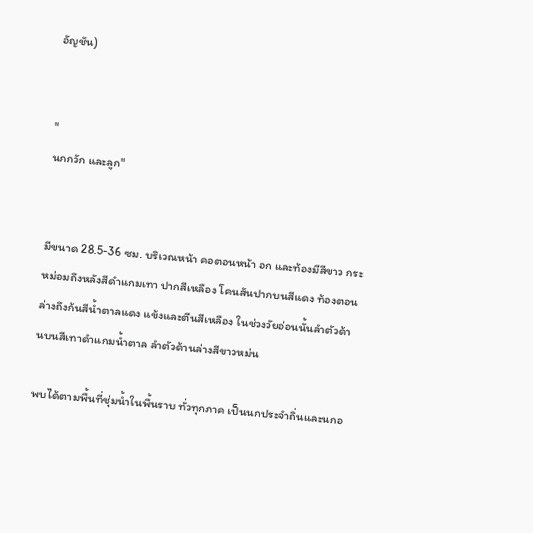อัญชัน)


"
นกกวัก และลูก"


มีขนาด 28.5-36 ซม. บริเวณหน้า คอตอนหน้า อก และท้องมีสีขาว กระหม่อมถึงหลังสีดำแกมเทา ปากสีเหลือง โคนสันปากบนสีแดง ท้องตอนล่างถึงก้นสีน้ำตาลแดง แข้งและตีนสีเหลือง ในช่วงวัยอ่อนนั้นลำตัวด้านบนสีเทาดำแกมน้ำตาล ลำตัวด้านล่างสีขาวหม่น

พบได้ตามพื้นที่ชุ่มน้ำในพื้นราบ ทั่วทุกภาค เป็นนกประจำถิ่นและนกอ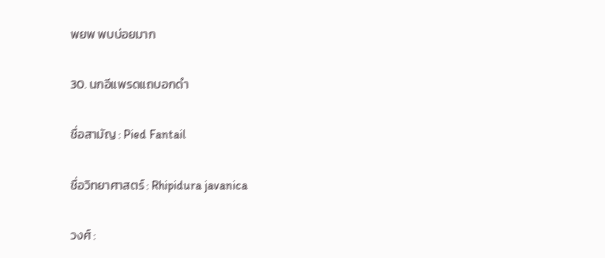พยพ พบบ่อยมาก

30. นกอีแพรดแถบอกดำ

ชื่อสามัญ : Pied Fantail

ชื่อวิทยาศาสตร์ : Rhipidura javanica

วงศ์ :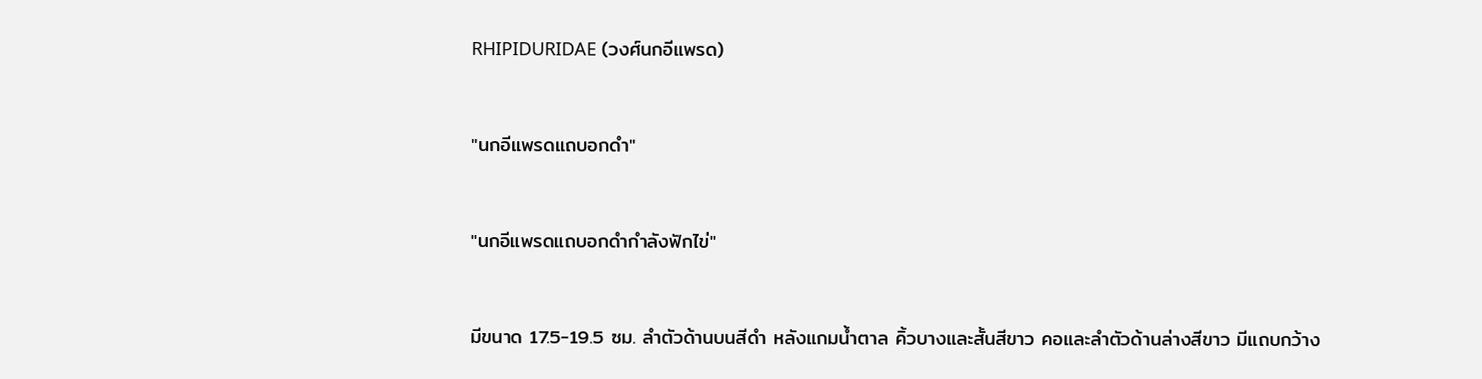RHIPIDURIDAE (วงศ์นกอีแพรด)


"นกอีแพรดแถบอกดำ"


"นกอีแพรดแถบอกดำกำลังฟักไข่"


มีขนาด 17.5-19.5 ซม. ลำตัวด้านบนสีดำ หลังแกมน้ำตาล คิ้วบางและสั้นสีขาว คอและลำตัวด้านล่างสีขาว มีแถบกว้าง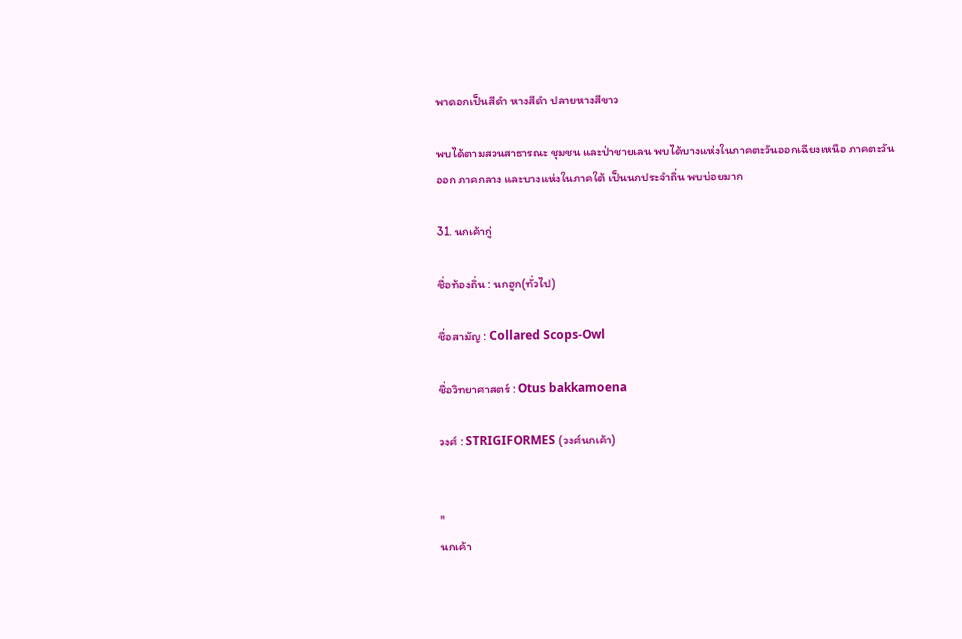พาดอกเป็นสีดำ หางสีดำ ปลายหางสีขาว

พบได้ตามสวนสาธารณะ ชุมชน และป่าชายเลน พบได้บางแห่งในภาคตะวันออกเฉียงเหนือ ภาคตะวันออก ภาคกลาง และบางแห่งในภาคใต้ เป็นนกประจำถิ่น พบบ่อยมาก

31. นกเค้ากู่

ชื่อท้องถิ่น : นกฮูก(ทั่วไป)

ชื่อสามัญ : Collared Scops-Owl

ชื่อวิทยาศาสตร์ : Otus bakkamoena

วงศ์ : STRIGIFORMES (วงศ์นกเค้า)


"
นกเค้า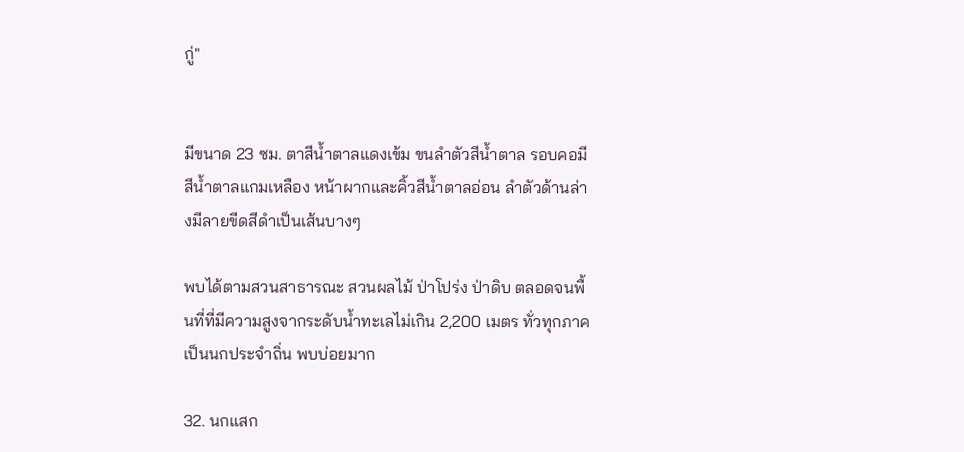กู่"


มีขนาด 23 ซม. ตาสีน้ำตาลแดงเข้ม ขนลำตัวสีน้ำตาล รอบคอมีสีน้ำตาลแกมเหลือง หน้าผากและคิ้วสีน้ำตาลอ่อน ลำตัวด้านล่างมีลายขีดสีดำเป็นเส้นบางๆ

พบได้ตามสวนสาธารณะ สวนผลไม้ ป่าโปร่ง ป่าดิบ ตลอดจนพื้นที่ที่มีความสูงจากระดับน้ำทะเลไม่เกิน 2,200 เมตร ทั่วทุกภาค เป็นนกประจำถิ่น พบบ่อยมาก

32. นกแสก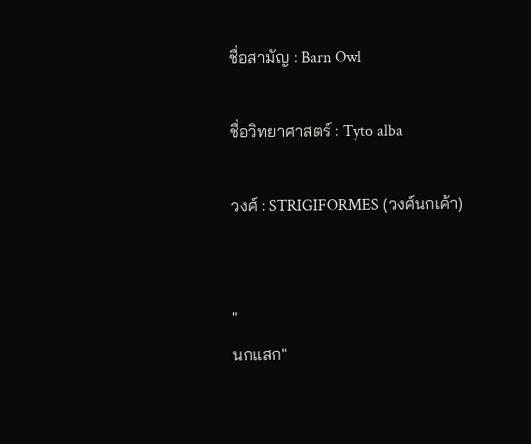ชื่อสามัญ : Barn Owl

ชื่อวิทยาศาสตร์ : Tyto alba

วงศ์ : STRIGIFORMES (วงศ์นกเค้า)


"
นกแสก"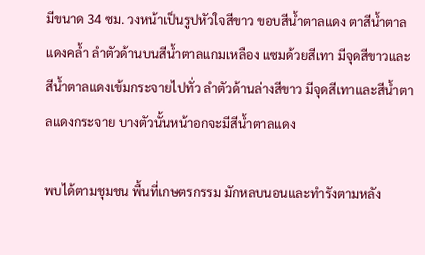มีขนาด 34 ซม. วงหน้าเป็นรูปหัวใจสีขาว ขอบสีน้ำตาลแดง ตาสีน้ำตาลแดงคล้ำ ลำตัวด้านบนสีน้ำตาลแกมเหลือง แซมด้วยสีเทา มีจุดสีขาวและสีน้ำตาลแดงเข้มกระจายไปทั่ว ลำตัวด้านล่างสีขาว มีจุดสีเทาและสีน้ำตาลแดงกระจาย บางตัวนั้นหน้าอกจะมีสีน้ำตาลแดง

พบได้ตามชุมชน พื้นที่เกษตรกรรม มักหลบนอนและทำรังตามหลัง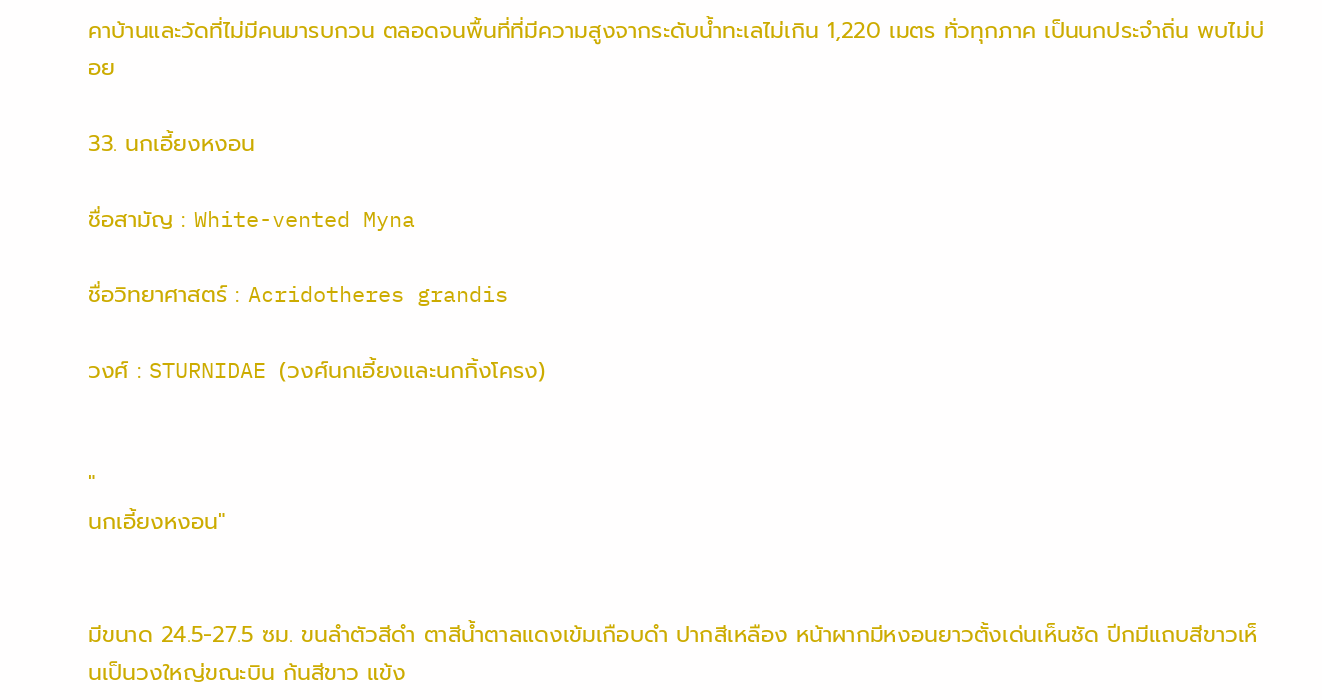คาบ้านและวัดที่ไม่มีคนมารบกวน ตลอดจนพื้นที่ที่มีความสูงจากระดับน้ำทะเลไม่เกิน 1,220 เมตร ทั่วทุกภาค เป็นนกประจำถิ่น พบไม่บ่อย

33. นกเอี้ยงหงอน

ชื่อสามัญ : White-vented Myna

ชื่อวิทยาศาสตร์ : Acridotheres grandis

วงศ์ : STURNIDAE (วงศ์นกเอี้ยงและนกกิ้งโครง)


"
นกเอี้ยงหงอน"


มีขนาด 24.5-27.5 ซม. ขนลำตัวสีดำ ตาสีน้ำตาลแดงเข้มเกือบดำ ปากสีเหลือง หน้าผากมีหงอนยาวตั้งเด่นเห็นชัด ปีกมีแถบสีขาวเห็นเป็นวงใหญ่ขณะบิน ก้นสีขาว แข้ง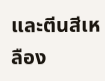และตีนสีเหลือง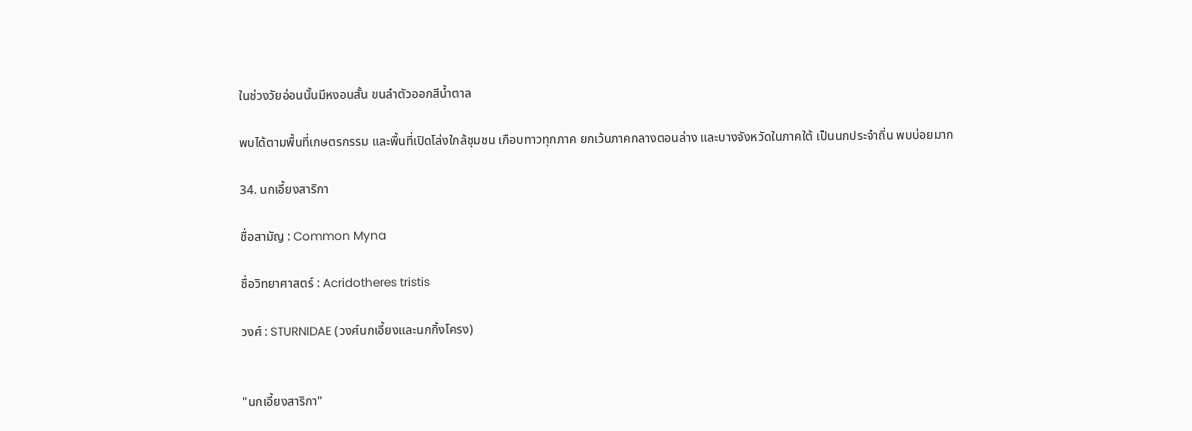ในช่วงวัยอ่อนนั้นมีหงอนสั้น ขนลำตัวออกสีน้ำตาล

พบได้ตามพื้นที่เกษตรกรรม และพื้นที่เปิดโล่งใกล้ชุมชน เกือบทาวทุกภาค ยกเว้นภาคกลางตอนล่าง และบางจังหวัดในภาคใต้ เป็นนกประจำถิ่น พบบ่อยมาก

34. นกเอี้ยงสาริกา

ชื่อสามัญ : Common Myna

ชื่อวิทยาศาสตร์ : Acridotheres tristis

วงศ์ : STURNIDAE (วงศ์นกเอี้ยงและนกกิ้งโครง)


"นกเอี้ยงสาริกา"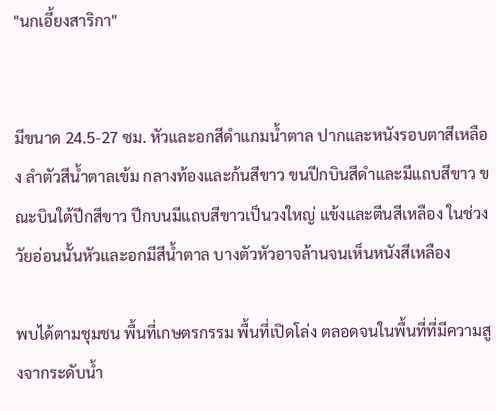"นกเอี้ยงสาริกา"


มีขนาด 24.5-27 ซม. หัวและอกสีดำแกมน้ำตาล ปากและหนังรอบตาสีเหลือง ลำตัวสีน้ำตาลเข้ม กลางท้องและก้นสีขาว ขนปีกบินสีดำและมีแถบสีขาว ขณะบินใต้ปีกสีขาว ปีกบนมีแถบสีขาวเป็นวงใหญ่ แข้งและตีนสีเหลือง ในช่วงวัยอ่อนนั้นหัวและอกมีสีน้ำตาล บางตัวหัวอาจล้านจนเห็นหนังสีเหลือง

พบได้ตามชุมชน พื้นที่เกษตรกรรม พื้นที่เปิดโล่ง ตลอดจนในพื้นที่ที่มีความสูงจากระดับน้ำ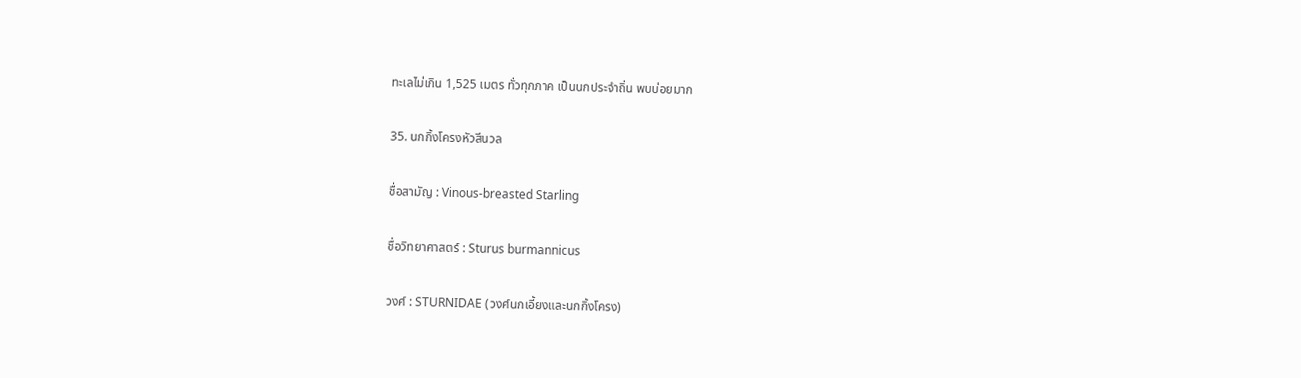ทะเลไม่เกิน 1,525 เมตร ทั่วทุกภาค เป็นนกประจำถิ่น พบบ่อยมาก

35. นกกิ้งโครงหัวสีนวล

ชื่อสามัญ : Vinous-breasted Starling

ชื่อวิทยาศาสตร์ : Sturus burmannicus

วงศ์ : STURNIDAE (วงศ์นกเอี้ยงและนกกิ้งโครง)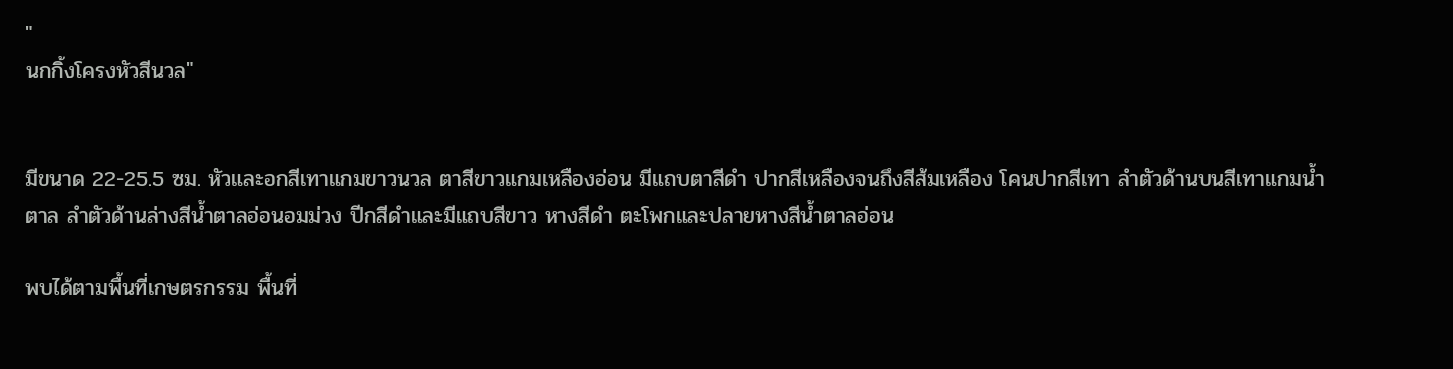"
นกกิ้งโครงหัวสีนวล"


มีขนาด 22-25.5 ซม. หัวและอกสีเทาแกมขาวนวล ตาสีขาวแกมเหลืองอ่อน มีแถบตาสีดำ ปากสีเหลืองจนถึงสีส้มเหลือง โคนปากสีเทา ลำตัวด้านบนสีเทาแกมน้ำตาล ลำตัวด้านล่างสีน้ำตาลอ่อนอมม่วง ปีกสีดำและมีแถบสีขาว หางสีดำ ตะโพกและปลายหางสีน้ำตาลอ่อน

พบได้ตามพื้นที่เกษตรกรรม พื้นที่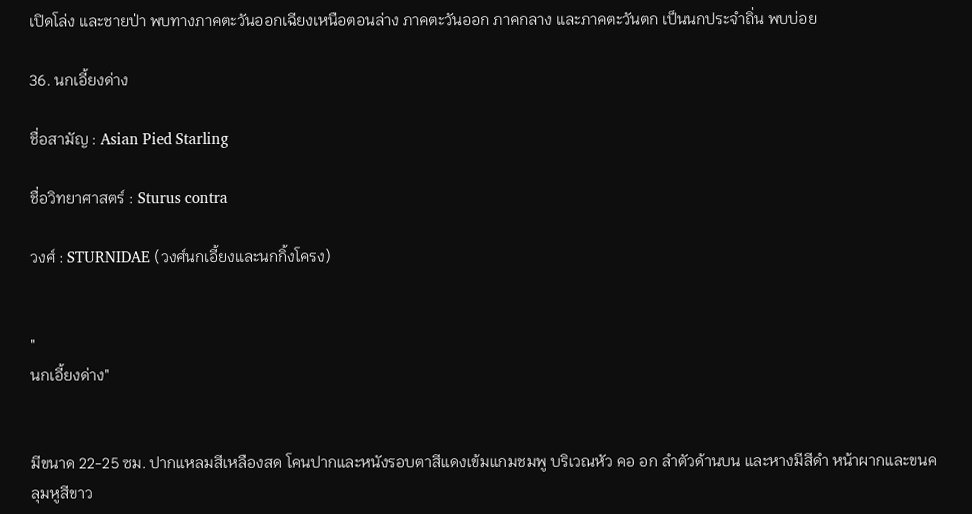เปิดโล่ง และชายป่า พบทางภาคตะวันออกเฉียงเหนือตอนล่าง ภาคตะวันออก ภาคกลาง และภาคตะวันตก เป็นนกประจำถิ่น พบบ่อย

36. นกเอี้ยงด่าง

ชื่อสามัญ : Asian Pied Starling

ชื่อวิทยาศาสตร์ : Sturus contra

วงศ์ : STURNIDAE (วงศ์นกเอี้ยงและนกกิ้งโครง)


"
นกเอี้ยงด่าง"


มีขนาด 22-25 ซม. ปากแหลมสีเหลืองสด โคนปากและหนังรอบตาสีแดงเข้มแกมชมพู บริเวณหัว คอ อก ลำตัวด้านบน และหางมีสีดำ หน้าผากและขนคลุมหูสีขาว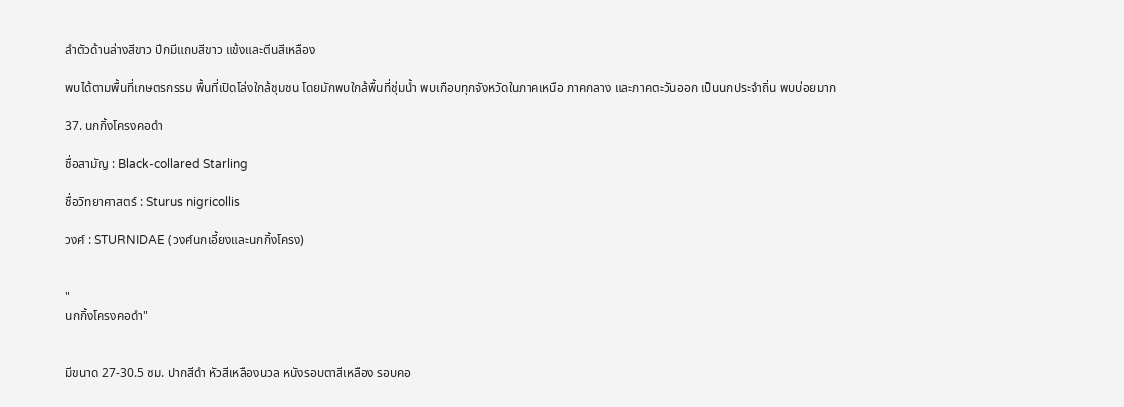ลำตัวด้านล่างสีขาว ปีกมีแถบสีขาว แข้งและตีนสีเหลือง

พบได้ตามพื้นที่เกษตรกรรม พื้นที่เปิดโล่งใกล้ชุมชน โดยมักพบใกล้พื้นที่ชุ่มน้ำ พบเกือบทุกจังหวัดในภาคเหนือ ภาคกลาง และภาคตะวันออก เป็นนกประจำถิ่น พบบ่อยมาก

37. นกกิ้งโครงคอดำ

ชื่อสามัญ : Black-collared Starling

ชื่อวิทยาศาสตร์ : Sturus nigricollis

วงศ์ : STURNIDAE (วงศ์นกเอี้ยงและนกกิ้งโครง)


"
นกกิ้งโครงคอดำ"


มีขนาด 27-30.5 ซม. ปากสีดำ หัวสีเหลืองนวล หนังรอบตาสีเหลือง รอบคอ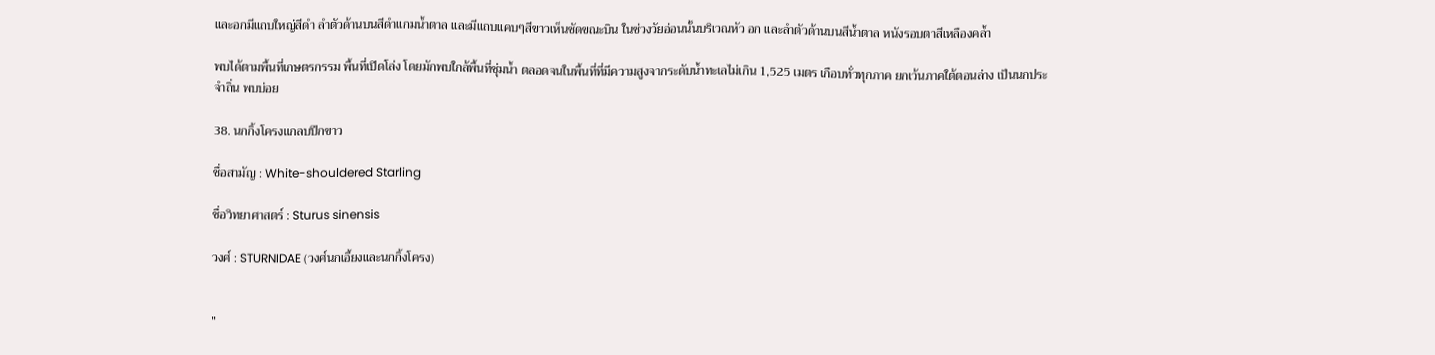และอกมีแถบใหญ่สีดำ ลำตัวด้านบนสีดำแกมน้ำตาล และมีแถบแคบๆสีขาวเห็นชัดขณะบิน ในช่วงวัยอ่อนนั้นบริเวณหัว อก และลำตัวด้านบนสีน้ำตาล หนังรอบตาสีเหลืองคล้ำ

พบได้ตามพื้นที่เกษตรกรรม พื้นที่เปิดโล่ง โดยมักพบใกล้พื้นที่ชุ่มน้ำ ตลอดจนในพื้นที่ที่มีความสูงจากระดับน้ำทะเลไม่เกิน 1,525 เมตร เกือบทั่วทุกภาค ยกเว้นภาคใต้ตอนล่าง เป็นนกประจำถิ่น พบบ่อย

38. นกกิ้งโครงแกลบปีกขาว

ชื่อสามัญ : White-shouldered Starling

ชื่อวิทยาศาสตร์ : Sturus sinensis

วงศ์ : STURNIDAE (วงศ์นกเอี้ยงและนกกิ้งโครง)


"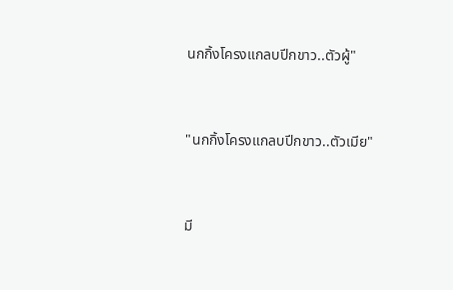นกกิ้งโครงแกลบปีกขาว..ตัวผู้"


"นกกิ้งโครงแกลบปีกขาว..ตัวเมีย"


มี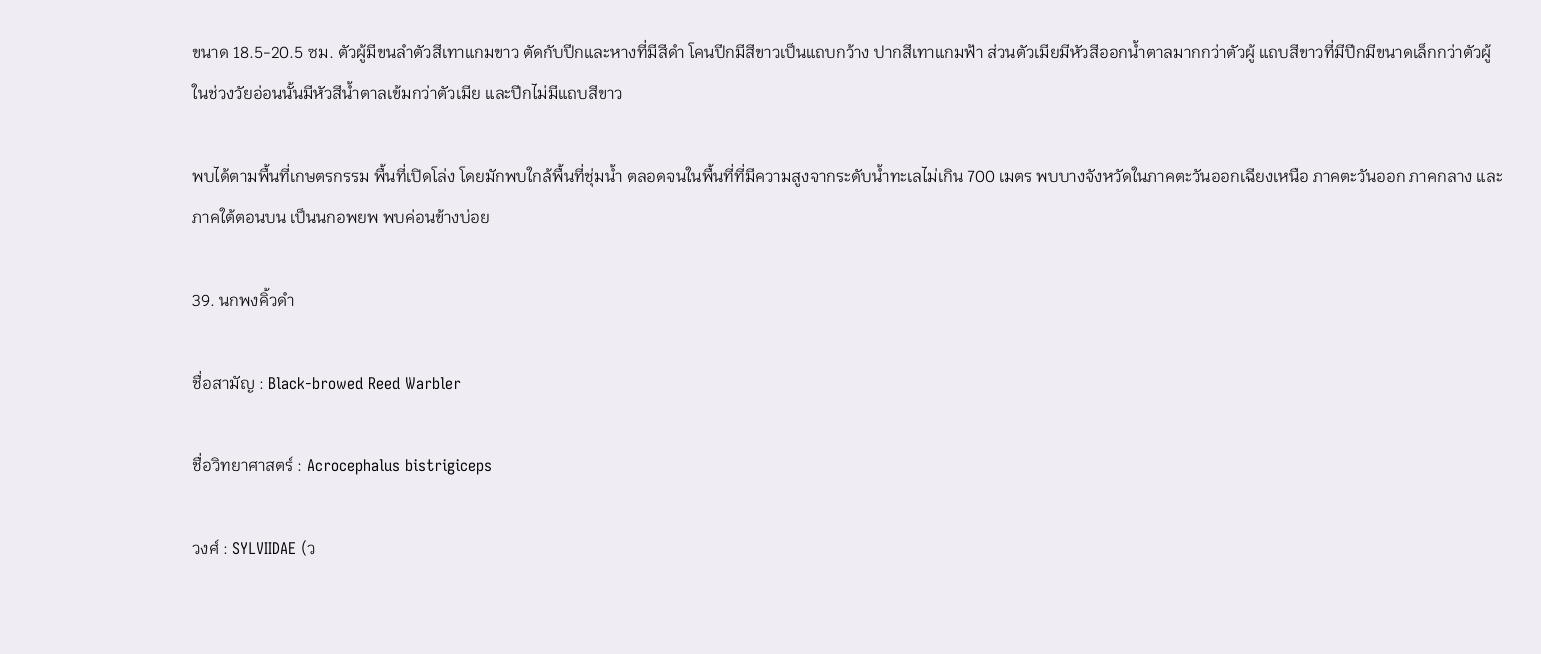ขนาด 18.5-20.5 ซม. ตัวผู้มีขนลำตัวสีเทาแกมขาว ตัดกับปีกและหางที่มีสีดำ โคนปีกมีสีขาวเป็นแถบกว้าง ปากสีเทาแกมฟ้า ส่วนตัวเมียมีหัวสีออกน้ำตาลมากกว่าตัวผู้ แถบสีขาวที่มีปีกมีขนาดเล็กกว่าตัวผู้ ในช่วงวัยอ่อนนั้นมีหัวสีน้ำตาลเข้มกว่าตัวเมีย และปีกไม่มีแถบสีขาว

พบได้ตามพื้นที่เกษตรกรรม พื้นที่เปิดโล่ง โดยมักพบใกล้พื้นที่ชุ่มน้ำ ตลอดจนในพื้นที่ที่มีความสูงจากระดับน้ำทะเลไม่เกิน 700 เมตร พบบางจังหวัดในภาคตะวันออกเฉียงเหนือ ภาคตะวันออก ภาคกลาง และภาคใต้ตอนบน เป็นนกอพยพ พบค่อนข้างบ่อย

39. นกพงคิ้วดำ

ชื่อสามัญ : Black-browed Reed Warbler

ชื่อวิทยาศาสตร์ : Acrocephalus bistrigiceps

วงศ์ : SYLVIIDAE (ว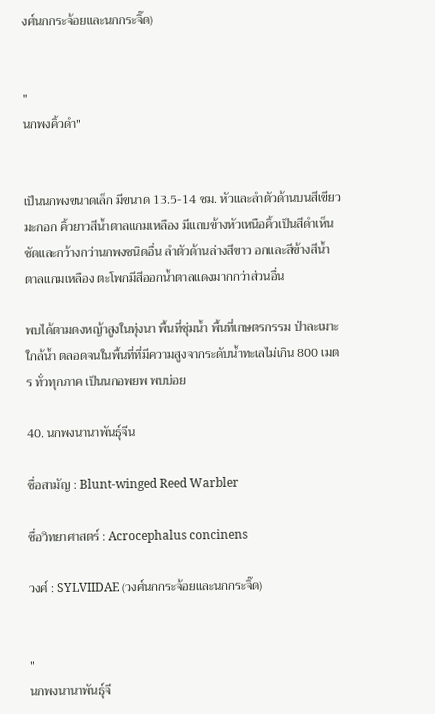งศ์นกกระจ้อยและนกกระจิ๊ด)


"
นกพงคิ้วดำ"


เป็นนกพงขนาดเล็ก มีขนาด 13.5-14 ซม. หัวและลำตัวด้านบนสีเขียวมะกอก คิ้วยาวสีน้ำตาลแกมเหลือง มีแถบข้างหัวเหนือคิ้วเป็นสีดำเห็นชัดและกว้างกว่านกพงชนิดอื่น ลำตัวด้านล่างสีขาว อกและสีข้างสีน้ำตาลแกมเหลือง ตะโพกมีสีออกน้ำตาลแดงมากกว่าส่วนอื่น

พบได้ตามดงหญ้าสูงในทุ่งนา พื้นที่ชุ่มน้ำ พื้นที่เกษตรกรรม ป่าละเมาะใกล้น้ำ ตลอดจนในพื้นที่ที่มีความสูงจากระดับน้ำทะเลไม่เกิน 800 เมตร ทั่วทุกภาค เป็นนกอพยพ พบบ่อย

40. นกพงนานาพันธุ์จีน

ชื่อสามัญ : Blunt-winged Reed Warbler

ชื่อวิทยาศาสตร์ : Acrocephalus concinens

วงศ์ : SYLVIIDAE (วงศ์นกกระจ้อยและนกกระจิ๊ด)


"
นกพงนานาพันธุ์จี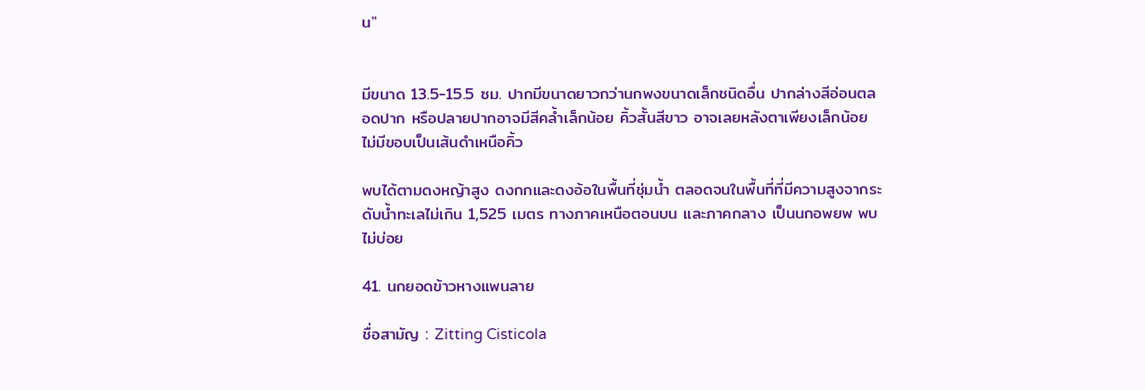น"


มีขนาด 13.5-15.5 ซม. ปากมีขนาดยาวกว่านกพงขนาดเล็กชนิดอื่น ปากล่างสีอ่อนตลอดปาก หรือปลายปากอาจมีสีคล้ำเล็กน้อย คิ้วสั้นสีขาว อาจเลยหลังตาเพียงเล็กน้อย ไม่มีขอบเป็นเส้นดำเหนือคิ้ว

พบได้ตามดงหญ้าสูง ดงกกและดงอ้อในพื้นที่ชุ่มน้ำ ตลอดจนในพื้นที่ที่มีความสูงจากระดับน้ำทะเลไม่เกิน 1,525 เมตร ทางภาคเหนือตอนบน และภาคกลาง เป็นนกอพยพ พบไม่บ่อย

41. นกยอดข้าวหางแพนลาย

ชื่อสามัญ : Zitting Cisticola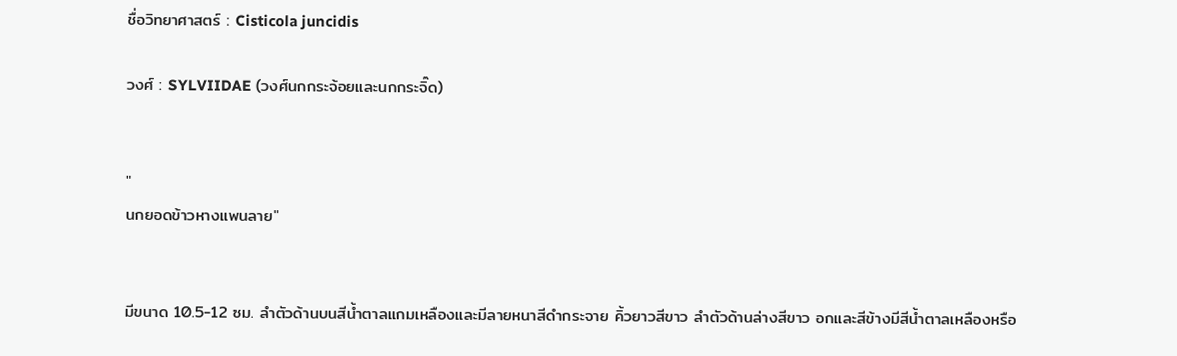ชื่อวิทยาศาสตร์ : Cisticola juncidis

วงศ์ : SYLVIIDAE (วงศ์นกกระจ้อยและนกกระจิ๊ด)


"
นกยอดข้าวหางแพนลาย"


มีขนาด 10.5-12 ซม. ลำตัวด้านบนสีน้ำตาลแกมเหลืองและมีลายหนาสีดำกระจาย คิ้วยาวสีขาว ลำตัวด้านล่างสีขาว อกและสีข้างมีสีน้ำตาลเหลืองหรือ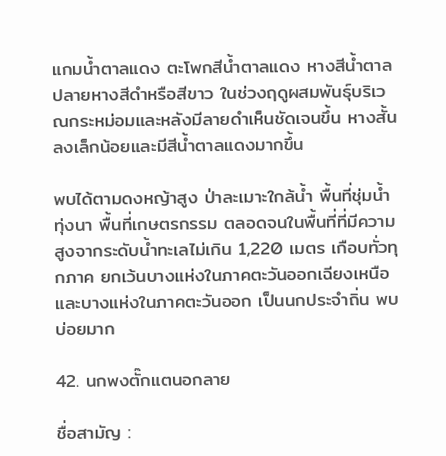แกมน้ำตาลแดง ตะโพกสีน้ำตาลแดง หางสีน้ำตาล ปลายหางสีดำหรือสีขาว ในช่วงฤดูผสมพันธุ์บริเวณกระหม่อมและหลังมีลายดำเห็นชัดเจนขึ้น หางสั้นลงเล็กน้อยและมีสีน้ำตาลแดงมากขึ้น

พบได้ตามดงหญ้าสูง ป่าละเมาะใกล้น้ำ พื้นที่ชุ่มน้ำ ทุ่งนา พื้นที่เกษตรกรรม ตลอดจนในพื้นที่ที่มีความสูงจากระดับน้ำทะเลไม่เกิน 1,220 เมตร เกือบทั่วทุกภาค ยกเว้นบางแห่งในภาคตะวันออกเฉียงเหนือ และบางแห่งในภาคตะวันออก เป็นนกประจำถิ่น พบบ่อยมาก

42. นกพงตั๊กแตนอกลาย

ชื่อสามัญ :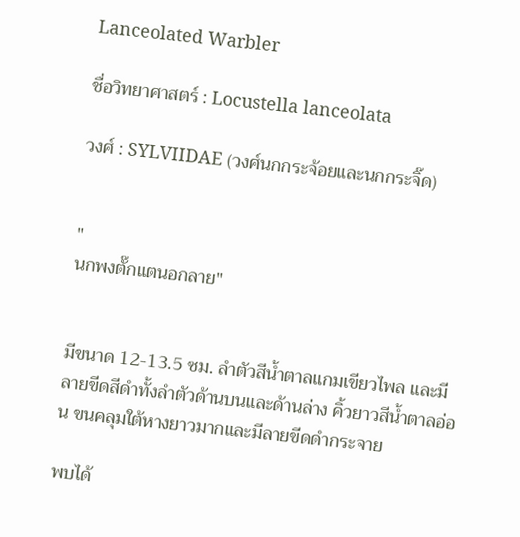Lanceolated Warbler

ชื่อวิทยาศาสตร์ : Locustella lanceolata

วงศ์ : SYLVIIDAE (วงศ์นกกระจ้อยและนกกระจิ๊ด)


"
นกพงตั๊กแตนอกลาย"


มีขนาด 12-13.5 ซม. ลำตัวสีน้ำตาลแกมเขียวไพล และมีลายขีดสีดำทั้งลำตัวด้านบนและด้านล่าง คิ้วยาวสีน้ำตาลอ่อน ขนคลุมใต้หางยาวมากและมีลายขีดดำกระจาย

พบได้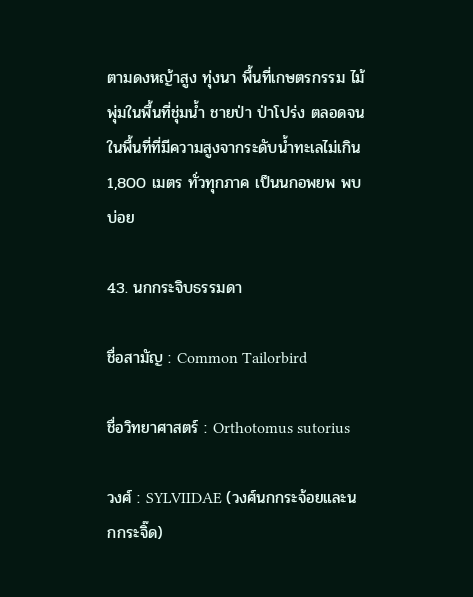ตามดงหญ้าสูง ทุ่งนา พื้นที่เกษตรกรรม ไม้พุ่มในพื้นที่ชุ่มน้ำ ชายป่า ป่าโปร่ง ตลอดจนในพื้นที่ที่มีความสูงจากระดับน้ำทะเลไม่เกิน 1,800 เมตร ทั่วทุกภาค เป็นนกอพยพ พบบ่อย

43. นกกระจิบธรรมดา

ชื่อสามัญ : Common Tailorbird

ชื่อวิทยาศาสตร์ : Orthotomus sutorius

วงศ์ : SYLVIIDAE (วงศ์นกกระจ้อยและนกกระจิ๊ด)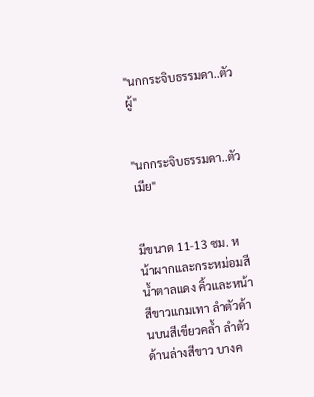"นกกระจิบธรรมดา..ตัวผู้"


"นกกระจิบธรรมดา..ตัวเมีย"


มีขนาด 11-13 ซม. หน้าผากและกระหม่อมสีน้ำตาลแดง คิ้วและหน้าสีขาวแกมเทา ลำตัวด้านบนสีเขียวคล้ำ ลำตัวด้านล่างสีขาว บางค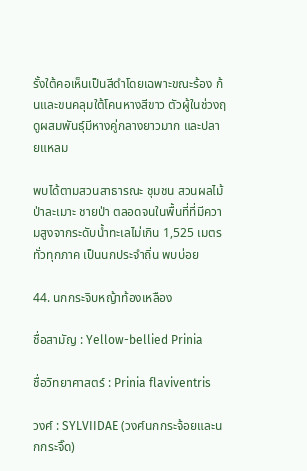รั้งใต้คอเห็นเป็นสีดำโดยเฉพาะขณะร้อง ก้นและขนคลุมใต้โคนหางสีขาว ตัวผู้ในช่วงฤดูผสมพันธุ์มีหางคู่กลางยาวมาก และปลายแหลม

พบได้ตามสวนสาธารณะ ชุมชน สวนผลไม้ ป่าละเมาะ ชายป่า ตลอดจนในพื้นที่ที่มีความสูงจากระดับน้ำทะเลไม่เกิน 1,525 เมตร ทั่วทุกภาค เป็นนกประจำถิ่น พบบ่อย

44. นกกระจิบหญ้าท้องเหลือง

ชื่อสามัญ : Yellow-bellied Prinia

ชื่อวิทยาศาสตร์ : Prinia flaviventris

วงศ์ : SYLVIIDAE (วงศ์นกกระจ้อยและนกกระจิ๊ด)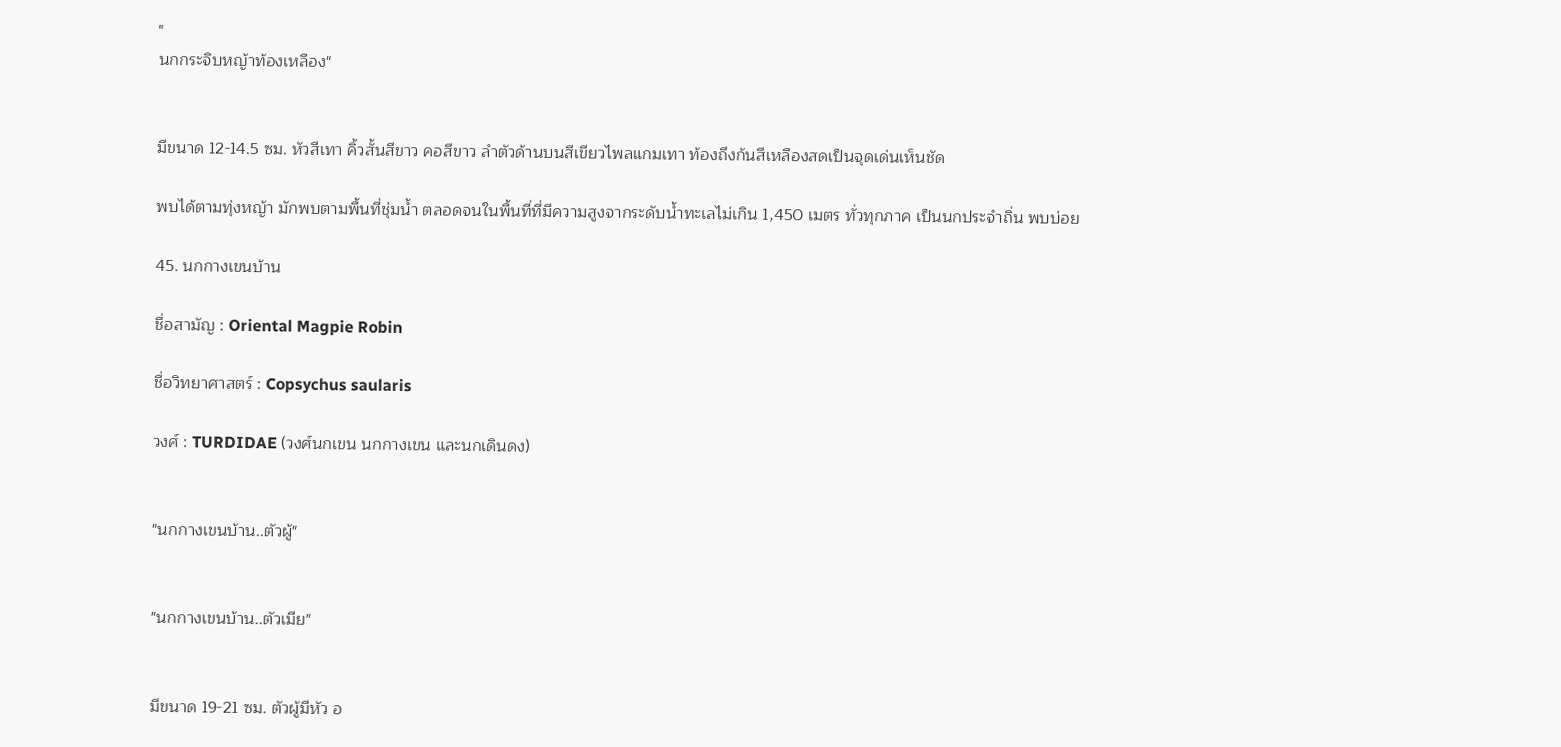"
นกกระจิบหญ้าท้องเหลือง"


มีขนาด 12-14.5 ซม. หัวสีเทา คิ้วสั้นสีขาว คอสีขาว ลำตัวด้านบนสีเขียวไพลแกมเทา ท้องถึงก้นสีเหลืองสดเป็นจุดเด่นเห็นชัด

พบได้ตามทุ่งหญ้า มักพบตามพื้นที่ชุ่มน้ำ ตลอดจนในพื้นที่ที่มีความสูงจากระดับน้ำทะเลไม่เกิน 1,450 เมตร ทั่วทุกภาค เป็นนกประจำถิ่น พบบ่อย

45. นกกางเขนบ้าน

ชื่อสามัญ : Oriental Magpie Robin

ชื่อวิทยาศาสตร์ : Copsychus saularis

วงศ์ : TURDIDAE (วงศ์นกเขน นกกางเขน และนกเดินดง)


"นกกางเขนบ้าน..ตัวผู้"


"นกกางเขนบ้าน..ตัวเมีย"


มีขนาด 19-21 ซม. ตัวผู้มีหัว อ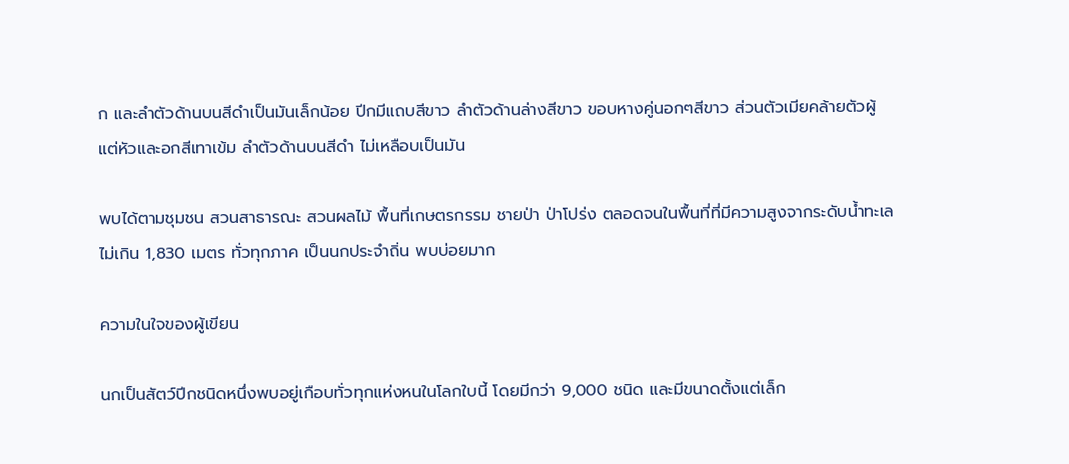ก และลำตัวด้านบนสีดำเป็นมันเล็กน้อย ปีกมีแถบสีขาว ลำตัวด้านล่างสีขาว ขอบหางคู่นอกๆสีขาว ส่วนตัวเมียคล้ายตัวผู้ แต่หัวและอกสีเทาเข้ม ลำตัวด้านบนสีดำ ไม่เหลือบเป็นมัน

พบได้ตามชุมชน สวนสาธารณะ สวนผลไม้ พื้นที่เกษตรกรรม ชายป่า ป่าโปร่ง ตลอดจนในพื้นที่ที่มีความสูงจากระดับน้ำทะเลไม่เกิน 1,830 เมตร ทั่วทุกภาค เป็นนกประจำถิ่น พบบ่อยมาก

ความในใจของผู้เขียน

นกเป็นสัตว์ปีกชนิดหนึ่งพบอยู่เกือบทั่วทุกแห่งหนในโลกใบนี้ โดยมีกว่า 9,000 ชนิด และมีขนาดตั้งแต่เล็ก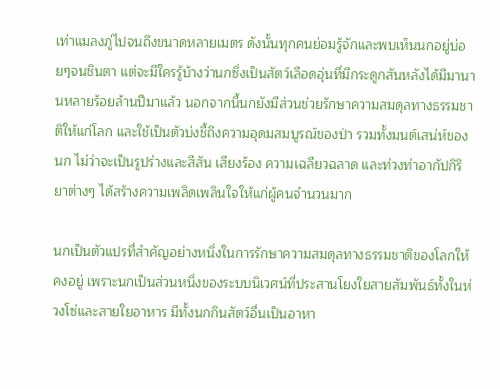เท่าแมลงภู่ไปจนถึงขนาดหลายเมตร ดังนั้นทุกคนย่อมรู้จักและพบเห็นนกอยู่บ่อยๆจนชินตา แต่จะมีใครรู้บ้างว่านกซึ่งเป็นสัตว์เลือดอุ่นที่มีกระดูกสันหลังได้มีมานานหลายร้อยล้านปีมาแล้ว นอกจากนี้นกยังมีส่วนช่วยรักษาความสมดุลทางธรรมชาติให้แก่โลก และใช้เป็นตัวบ่งชี้ถึงความอุดมสมบูรณ์ของป่า รวมทั้งมนต์เสน่ห์ของนก ไม่ว่าจะเป็นรูปร่างและสีสัน เสียงร้อง ความเฉลียวฉลาด และท่วงท่าอากัปกิริยาต่างๆ ได้สร้างความเพลิดเพลินใจให้แก่ผู้คนจำนวนมาก

นกเป็นตัวแปรที่สำคัญอย่างหนึ่งในการรักษาความสมดุลทางธรรมชาติของโลกให้คงอยู่ เพราะนกเป็นส่วนหนึ่งของระบบนิเวศน์ที่ประสานโยงใยสายสัมพันธ์ทั้งในห่วงโซ่และสายใยอาหาร มีทั้งนกกินสัตว์อื่นเป็นอาหา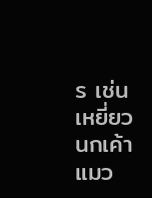ร เช่น เหยี่ยว นกเค้าแมว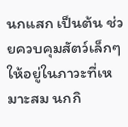นกแสก เป็นต้น ช่วยควบคุมสัตว์เล็กๆให้อยู่ในภาวะที่เหมาะสม นกกิ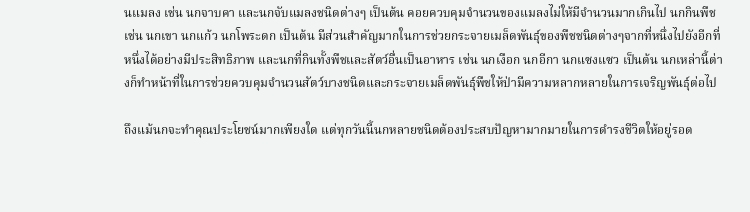นแมลง เช่น นกจาบคา และนกจับแมลงชนิดต่างๆ เป็นต้น คอยควบคุมจำนวนของแมลงไม่ให้มีจำนวนมากเกินไป นกกินพืช เช่น นกเขา นกแก้ว นกโพระดก เป็นต้น มีส่วนสำคัญมากในการช่วยกระจายเมล็ดพันธุ์ของพืชชนิดต่างๆจากที่หนึ่งไปยังอีกที่หนึ่งได้อย่างมีประสิทธิภาพ และนกที่กินทั้งพืชและสัตว์อื่นเป็นอาหาร เช่น นกเงือก นกอีกา นกแซงแซว เป็นต้น นกเหล่านี้ต่างก็ทำหน้าที่ในการช่วยควบคุมจำนวนสัตว์บางชนิดและกระจายเมล็ดพันธุ์พืชให้ป่ามีความหลากหลายในการเจริญพันธุ์ต่อไป

ถึงแม้นกจะทำคุณประโยชน์มากเพียงใด แต่ทุกวันนี้นกหลายชนิดต้องประสบปัญหามากมายในการดำรงชีวิตให้อยู่รอด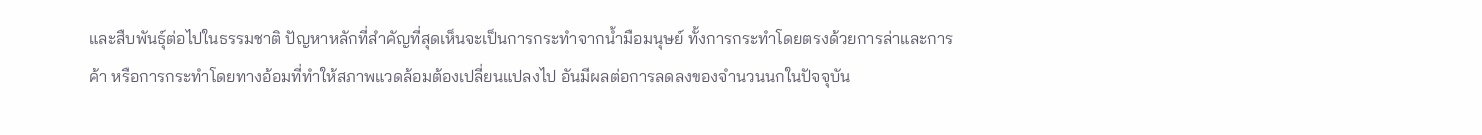และสืบพันธุ์ต่อไปในธรรมชาติ ปัญหาหลักที่สำคัญที่สุดเห็นจะเป็นการกระทำจากน้ำมือมนุษย์ ทั้งการกระทำโดยตรงด้วยการล่าและการค้า หรือการกระทำโดยทางอ้อมที่ทำให้สภาพแวดล้อมต้องเปลี่ยนแปลงไป อันมีผลต่อการลดลงของจำนวนนกในปัจจุบัน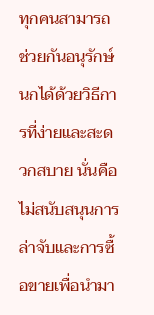ทุกคนสามารถช่วยกันอนุรักษ์นกได้ด้วยวิธีการที่ง่ายและสะดวกสบาย นั่นคือ ไม่สนับสนุนการล่าจับและการซื้อขายเพื่อนำมา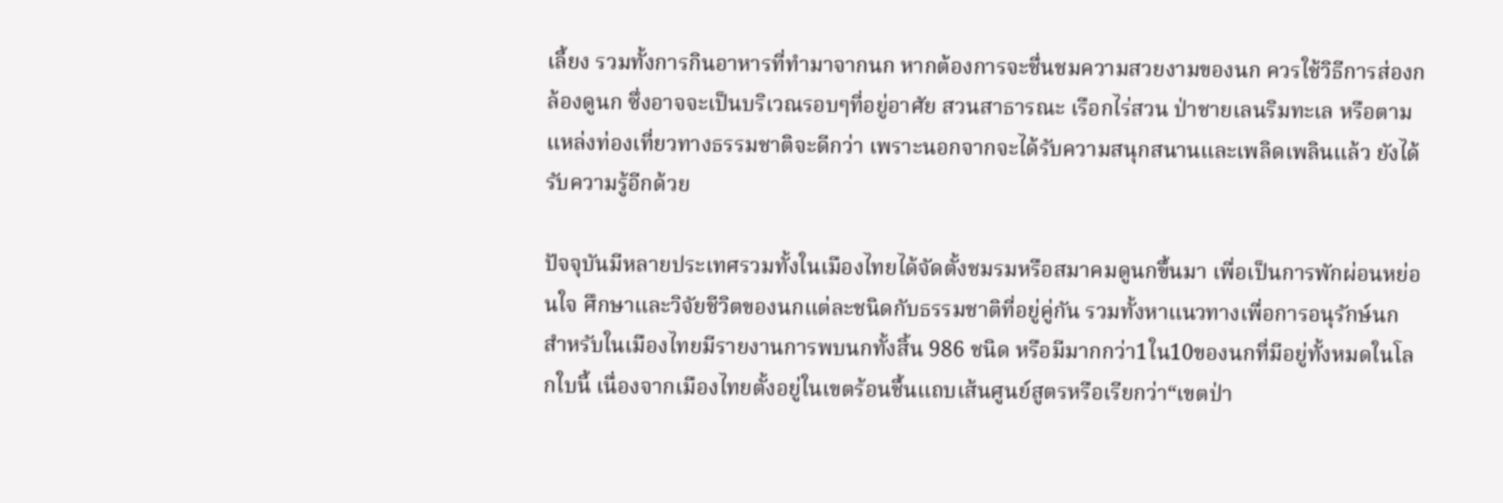เลี้ยง รวมทั้งการกินอาหารที่ทำมาจากนก หากต้องการจะชื่นชมความสวยงามของนก ควรใช้วิธีการส่องกล้องดูนก ซึ่งอาจจะเป็นบริเวณรอบๆที่อยู่อาศัย สวนสาธารณะ เรือกไร่สวน ป่าชายเลนริมทะเล หรือตามแหล่งท่องเที่ยวทางธรรมชาติจะดีกว่า เพราะนอกจากจะได้รับความสนุกสนานและเพลิดเพลินแล้ว ยังได้รับความรู้อีกด้วย

ปัจจุบันมีหลายประเทศรวมทั้งในเมืองไทยได้จัดตั้งชมรมหรือสมาคมดูนกขึ้นมา เพื่อเป็นการพักผ่อนหย่อนใจ ศึกษาและวิจัยชีวิตของนกแต่ละชนิดกับธรรมชาติที่อยู่คู่กัน รวมทั้งหาแนวทางเพื่อการอนุรักษ์นก สำหรับในเมืองไทยมีรายงานการพบนกทั้งสิ้น 986 ชนิด หรือมีมากกว่า1ใน10ของนกที่มีอยู่ทั้งหมดในโลกใบนี้ เนื่องจากเมืองไทยตั้งอยู่ในเขตร้อนชื้นแถบเส้นศูนย์สูตรหรือเรียกว่า“เขตป่า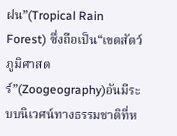ฝน”(Tropical Rain Forest) ซึ่งถือเป็น“เขตสัตว์ภูมิศาสตร์”(Zoogeography)อันมีระบบนิเวศน์ทางธรรมชาติที่ห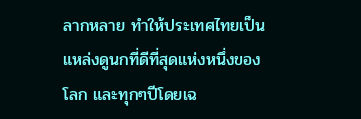ลากหลาย ทำให้ประเทศไทยเป็นแหล่งดูนกที่ดีที่สุดแห่งหนึ่งของโลก และทุกๆปีโดยเฉ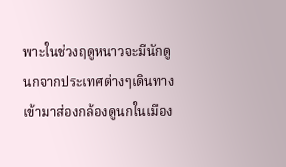พาะในช่วงฤดูหนาวจะมีนักดูนกจากประเทศต่างๆเดินทางเข้ามาส่องกล้องดูนกในเมือง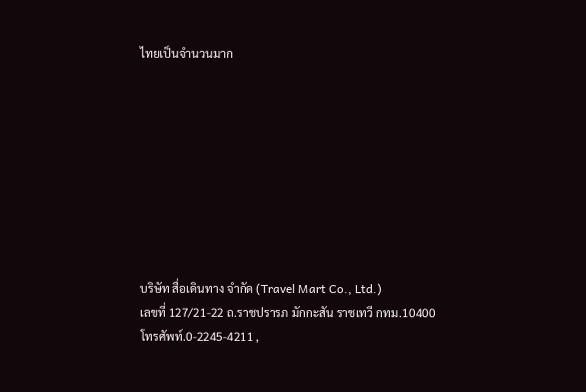ไทยเป็นจำนวนมาก









บริษัท สื่อเดินทาง จำกัด (Travel Mart Co., Ltd.)
เลขที่ 127/21-22 ถ.ราชปรารภ มักกะสัน ราชเทวี กทม.10400
โทรศัพท์.0-2245-4211 ,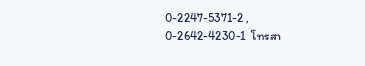0-2247-5371-2 , 0-2642-4230-1  โทรสา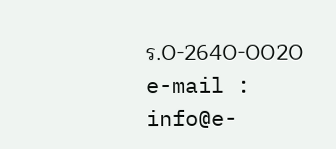ร.0-2640-0020
e-mail : info@e-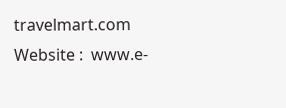travelmart.com
Website :  www.e-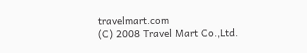travelmart.com
(C) 2008 Travel Mart Co.,Ltd.